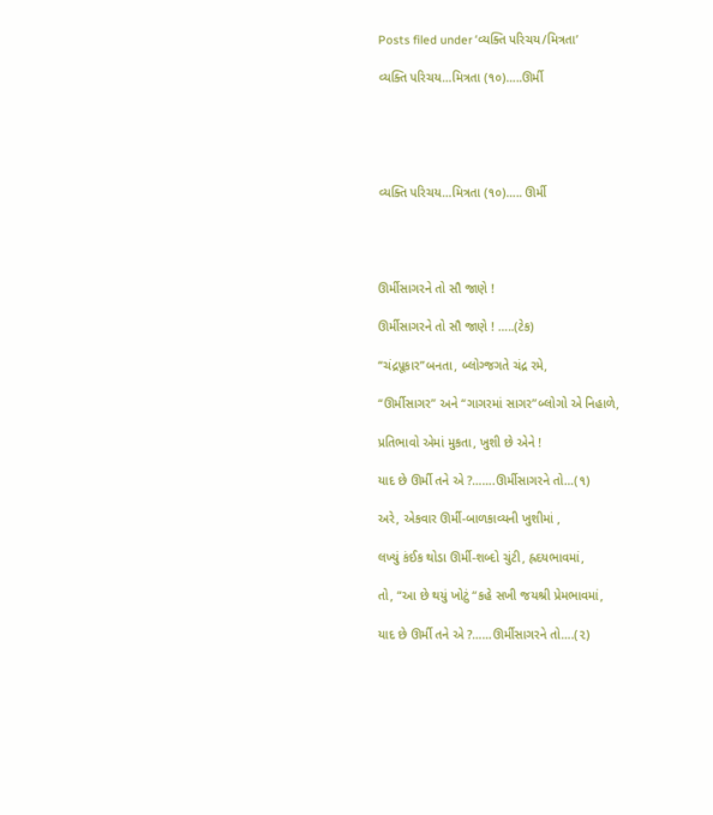Posts filed under ‘વ્યક્તિ પરિચય/મિત્રતા’

વ્યક્તિ પરિચય…મિત્રતા (૧૦)…..ઊર્મી





વ્યક્તિ પરિચય…મિત્રતા (૧૦)….. ઊર્મી




ઊર્મીસાગરને તો સૌ જાણે !

ઊર્મીસાગરને તો સૌ જાણે ! …..(ટેક)

“ચંદ્રપૂકાર”બનતા, બ્લોગ્જગતે ચંદ્ર રમે,

“ઊર્મીસાગર” અને “ગાગરમાં સાગર”બ્લોગો એ નિહાળે,

પ્રતિભાવો એમાં મુકતા, ખુશી છે એને !

યાદ છે ઊર્મી તને એ ?…….ઊર્મીસાગરને તો…(૧)

અરે, એકવાર ઊર્મી-બાળકાવ્યની ખુશીમાં ,

લખ્યું કંઈક થોડા ઊર્મી-શબ્દો ચુંટી, હ્રદયભાવમાં,

તો, “આ છે થયું ખોટું “કહે સખી જયશ્રી પ્રેમભાવમાં,

યાદ છે ઊર્મી તને એ ?……ઊર્મીસાગરને તો….(૨)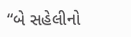“બે સહેલીનો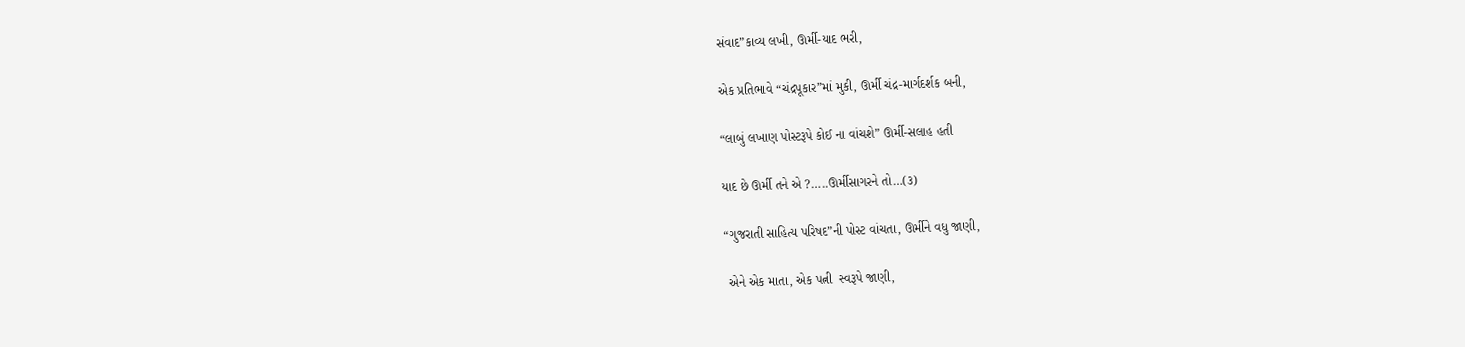સંવાદ”કાવ્ય લખી, ઊર્મી-યાદ ભરી,

એક પ્રતિભાવે “ચંદ્રપૂકાર”માં મુકી, ઊર્મી ચંદ્ર-માર્ગદર્શક બની,

“લાબું લખાણ પોસ્ટરૂપે કોઈ ના વાંચશે” ઊર્મી-સલાહ હતી

યાદ છે ઊર્મી તને એ ?…..ઊર્મીસાગરને તો…(૩)

“ગુજરાતી સાહિત્ય પરિષદ”ની પોસ્ટ વાંચતા, ઊર્મીને વધુ જાણી,

 એને એક માતા, એક પત્ની  સ્વરૂપે જાણી,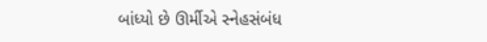બાંધ્યો છે ઊર્મીએ સ્નેહસંબંધ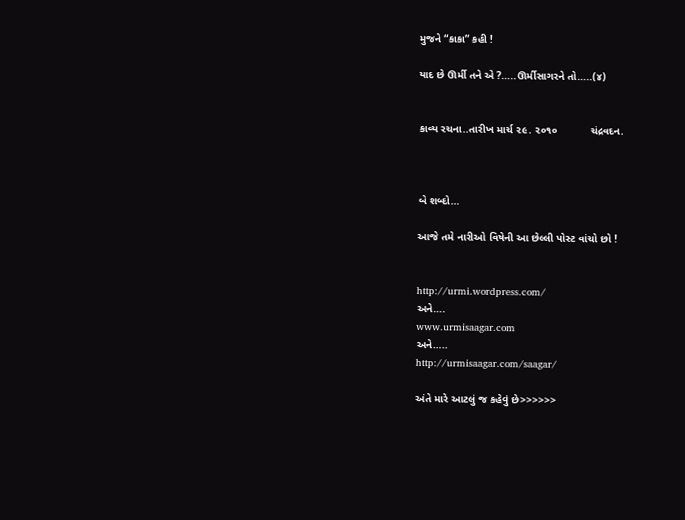મુજને “કાકા” કહી !

યાદ છે ઊર્મી તને એ ?…..ઊર્મીસાગરને તો…..(૪)


કાવ્ય રચના..તારીખ માર્ચ ૨૯. ૨૦૧૦           ચંદ્રવદન.



બે શબ્દો…

આજે તમે નારીઓ વિષેની આ છેલ્લી પોસ્ટ વાંચો છો !


http://urmi.wordpress.com/
અને….
www.urmisaagar.com
અને…..
http://urmisaagar.com/saagar/

અંતે મારે આટલું જ કહેવું છે>>>>>>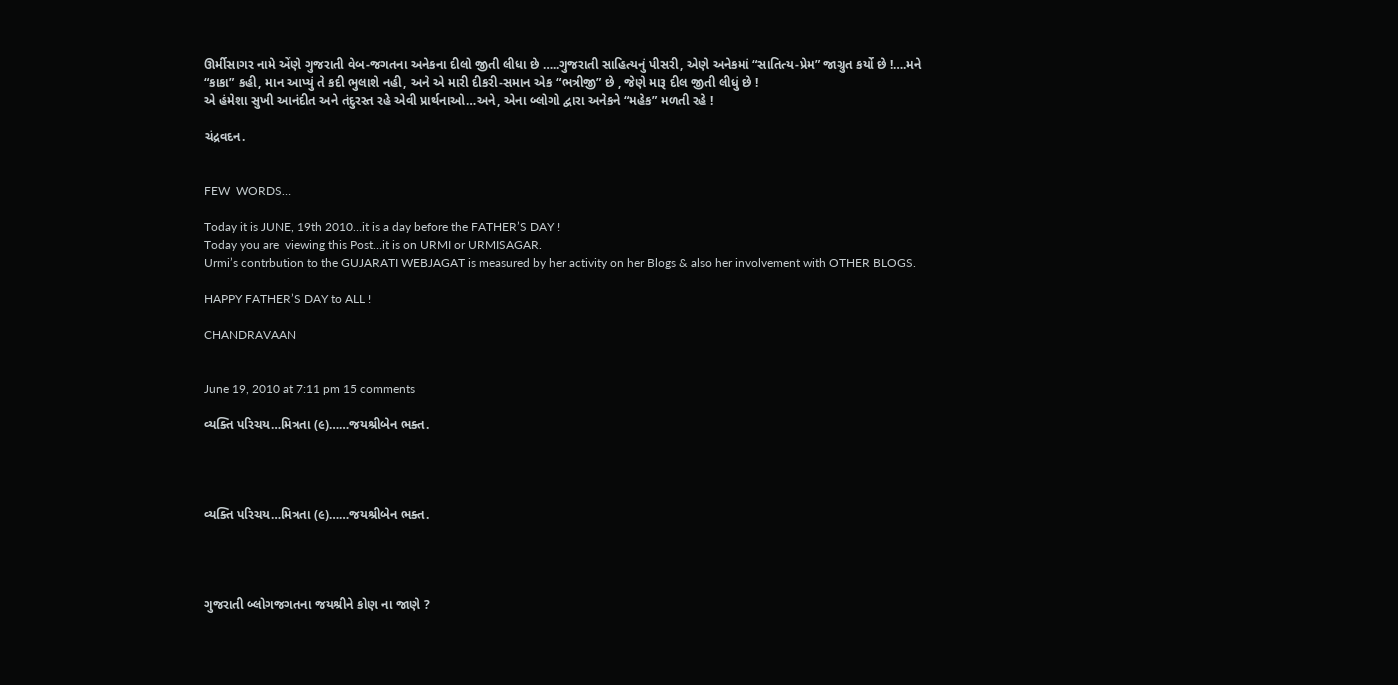ઊર્મીસાગર નામે એંણે ગુજરાતી વેબ-જગતના અનેકના દીલો જીતી લીધા છે …..ગુજરાતી સાહિત્યનું પીસરી, એણે અનેકમાં “સાતિત્ય-પ્રેમ” જાગ્રુત કર્યો છે !….મને  “કાકા” કહી, માન આપ્યું તે કદી ભુલાશે નહી, અને એ મારી દીકરી-સમાન એક “ભત્રીજી” છે , જેણે મારૂ દીલ જીતી લીધું છે !
એ હંમેશા સુખી આનંદીત અને તંદુરસ્ત રહે એવી પ્રાર્થનાઓ…અને, એના બ્લોગો દ્વારા અનેકને “મહેક” મળતી રહે !

ચંદ્રવદન.


FEW  WORDS…

Today it is JUNE, 19th 2010…it is a day before the FATHER’S DAY !
Today you are  viewing this Post…it is on URMI or URMISAGAR.
Urmi’s contrbution to the GUJARATI WEBJAGAT is measured by her activity on her Blogs & also her involvement with OTHER BLOGS.

HAPPY FATHER’S DAY to ALL !

CHANDRAVAAN


June 19, 2010 at 7:11 pm 15 comments

વ્યક્તિ પરિચય…મિત્રતા (૯)……જયશ્રીબેન ભક્ત.




વ્યક્તિ પરિચય…મિત્રતા (૯)……જયશ્રીબેન ભક્ત.




ગુજરાતી બ્લોગજગતના જયશ્રીને કોણ ના જાણે ?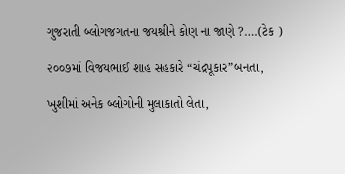ગુજરાતી બ્લોગજગતના જયશ્રીને કોણ ના જાણે ?….(ટેક )

૨૦૦૭માં વિજયભાઈ શાહ સહકારે “ચંદ્રપૂકાર”બનતા,

ખુશીમાં અનેક બ્લોગોની મુલાકાતો લેતા,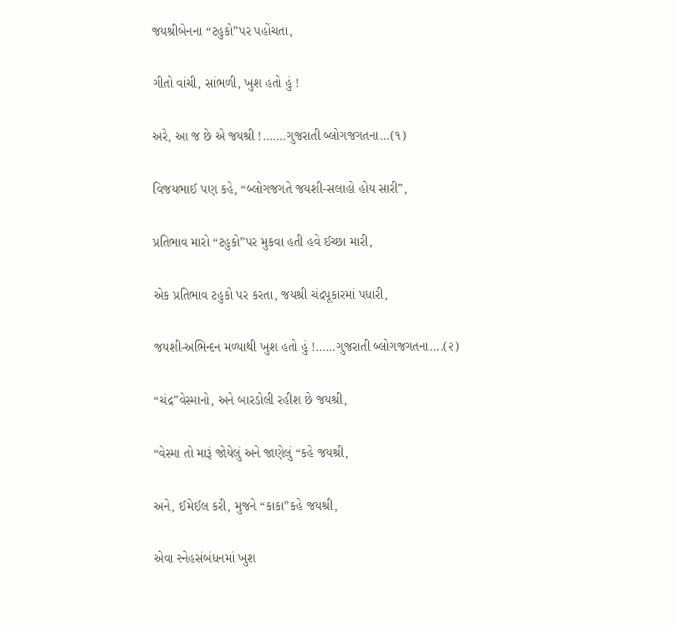જયશ્રીબેનના “ટહુકો”પર પહોંચતા,

ગીતો વાંચી, સાંભળી, ખુશ હતો હું !

અરે, આ જ છે એ જયશ્રી !…….ગુજરાતી બ્લોગજગતના…(૧)

વિજયભાઈ પણ કહે, “બ્લોગજગતે જયશી-સલાહો હોય સારી”,

પ્રતિભાવ મારો “ટહુકો”પર મુકવા હતી હવે ઈચ્છા મારી,

એક પ્રતિભાવ ટહુકો પર કરતા, જયશ્રી ચંદ્રપૂકારમાં પધારી,

જયશી-અભિન્દન મળ્યાથી ખુશ હતો હું !……ગુજરાતી બ્લોગજગતના….(૨)

“ચંદ્ર”વેસ્માનો, અને બારડોલી રહીશ છે જયશ્રી,

“વેસ્મા તો મારૂં જોયેલું અને જાણેલું “કહે જયશ્રી,

અને, ઈમેઈલ કરી, મુજને “કાકા”કહે જયશ્રી,

એવા સ્નેહસંબંધનમાં ખુશ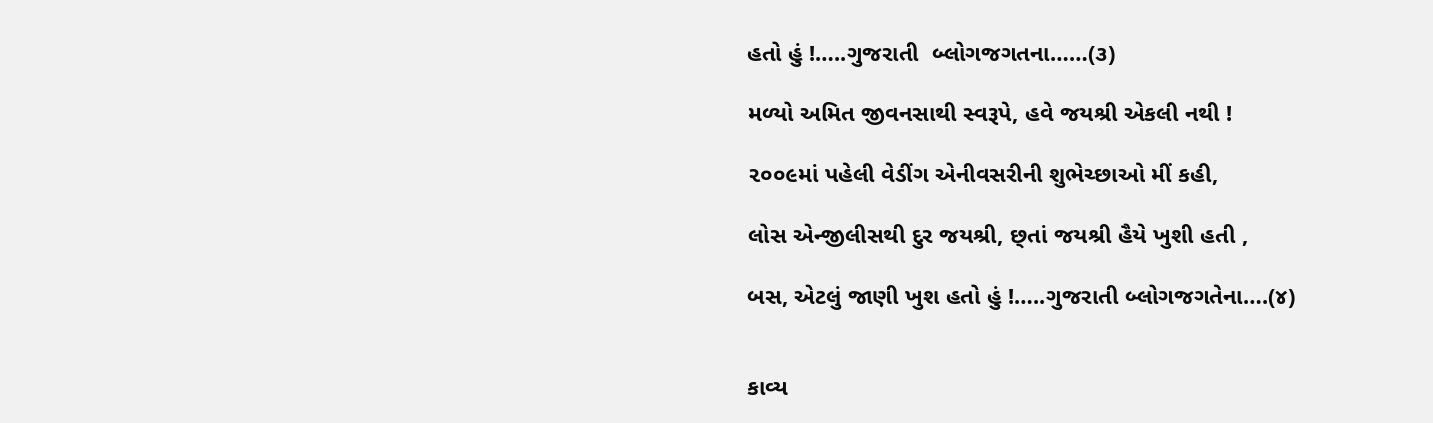હતો હું !…..ગુજરાતી  બ્લોગજગતના……(૩)

મળ્યો અમિત જીવનસાથી સ્વરૂપે, હવે જયશ્રી એકલી નથી !

૨૦૦૯માં પહેલી વેડીંગ એનીવસરીની શુભેચ્છાઓ મીં કહી,

લોસ એન્જીલીસથી દુર જયશ્રી, છ્તાં જયશ્રી હૈયે ખુશી હતી ,

બસ, એટલું જાણી ખુશ હતો હું !…..ગુજરાતી બ્લોગજગતેના….(૪)


કાવ્ય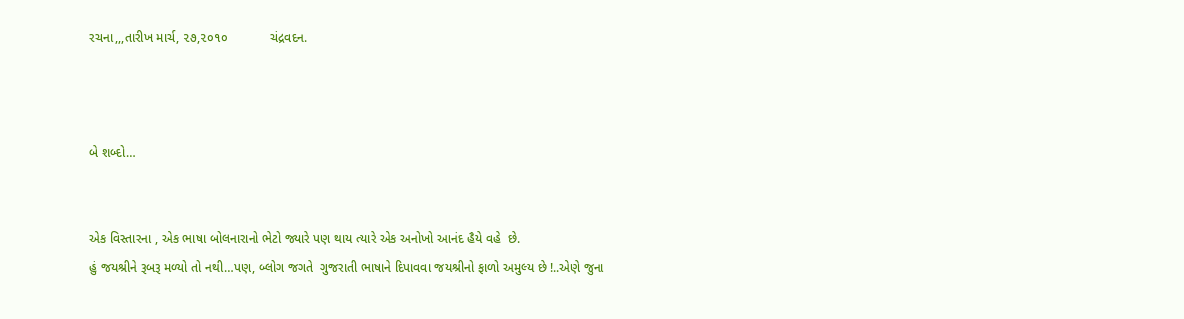રચના,,,તારીખ માર્ચ, ૨૭,૨૦૧૦            ચંદ્રવદન.



બે શબ્દો…


એક વિસ્તારના , એક ભાષા બોલનારાનો ભેટો જ્યારે પણ થાય ત્યારે એક અનોખો આનંદ હૈયે વહે  છે.
હું જયશ્રીને રૂબરૂ મળ્યો તો નથી…પણ, બ્લોગ જગતે  ગુજરાતી ભાષાને દિપાવવા જયશ્રીનો ફાળો અમુલ્ય છે !..એણે જુના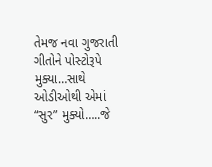તેમજ નવા ગુજરાતી ગીતોને પોસ્ટોરૂપે મુક્યા…સાથે ઓડીઓથી એમાં “સુર” મુક્યો…..જે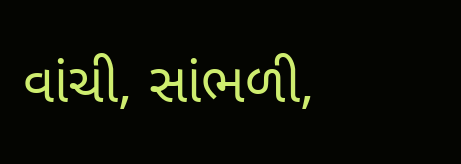વાંચી, સાંભળી,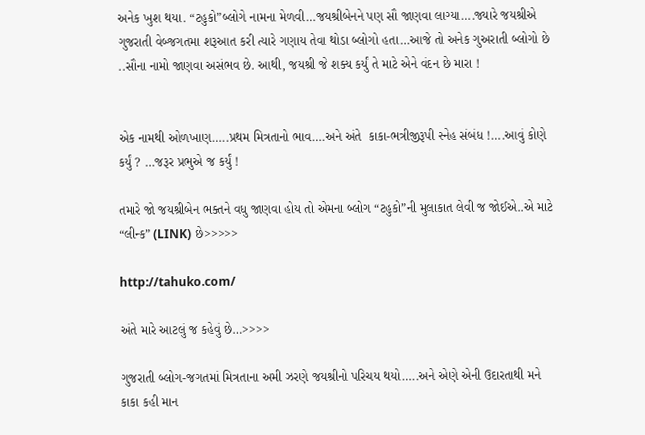અનેક ખુશ થયા. “ટહુકો”બ્લોગે નામના મેળવી…જયશ્રીબેનને પણ સૌ જાણવા લાગ્યા….જ્યારે જયશ્રીએ  ગુજરાતી વેબ્જગતમા શરૂઆત કરી ત્યારે ગણાય તેવા થોડા બ્લોગો હતા…આજે તો અનેક ગુઅરાતી બ્લોગો છે ..સૌના નામો જાણવા અસંભવ છે. આથી, જયશ્રી જે શક્ય કર્યું તે માટે એને વંદન છે મારા !


એક નામથી ઓળખાણ…..પ્રથમ મિત્રતાનો ભાવ….અને અંતે  કાકા-ભત્રીજીરૂપી સ્નેહ સંબંધ !….આવું કોણે કર્યું ? …જરૂર પ્રભુએ જ કર્યું !

તમારે જો જયશ્રીબેન ભક્તને વધુ જાણવા હોય તો એમના બ્લોગ “ટહુકો”ની મુલાકાત લેવી જ જોઈએ..એ માટે “લીન્ક” (LINK) છે>>>>>

http://tahuko.com/

અંતે મારે આટલું જ કહેવું છે…>>>>

ગુજરાતી બ્લોગ-જગતમાં મિત્રતાના અમી ઝરણે જયશ્રીનો પરિચય થયો…..અને એણે એની ઉદારતાથી મને કાકા કહી માન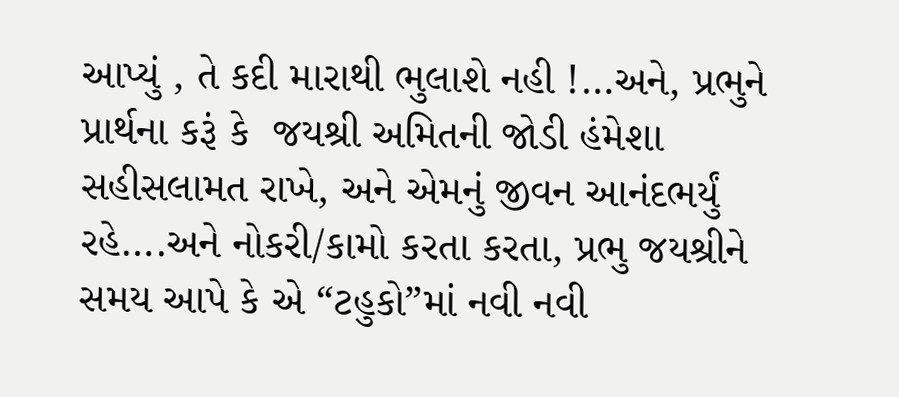આપ્યું , તે કદી મારાથી ભુલાશે નહી !…અને, પ્રભુને પ્રાર્થના કરૂં કે  જયશ્રી અમિતની જોડી હંમેશા સહીસલામત રાખે, અને એમનું જીવન આનંદભર્યું રહે….અને નોકરી/કામો કરતા કરતા, પ્રભુ જયશ્રીને સમય આપે કે એ “ટહુકો”માં નવી નવી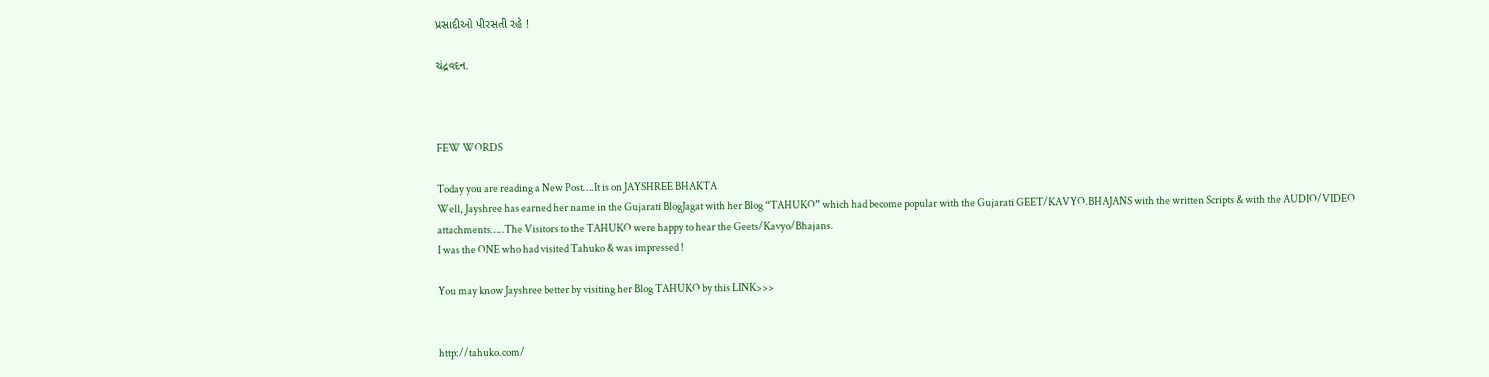પ્રસાદીઓ પીરસતી રહે !

ચંદ્રવદન.



FEW WORDS

Today you are reading a New Post….It is on JAYSHREE BHAKTA
Well, Jayshree has earned her name in the Gujarati BlogJagat with her Blog “TAHUKO” which had become popular with the Gujarati GEET/KAVYO.BHAJANS with the written Scripts & with the AUDIO/VIDEO attachments…..The Visitors to the TAHUKO were happy to hear the Geets/Kavyo/Bhajans.
I was the ONE who had visited Tahuko & was impressed !

You may know Jayshree better by visiting her Blog TAHUKO by this LINK>>>


http://tahuko.com/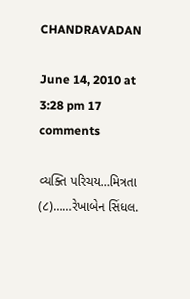CHANDRAVADAN

June 14, 2010 at 3:28 pm 17 comments

વ્યક્તિ પરિચય…મિત્રતા (૮)……રેખાબેન સિંધલ.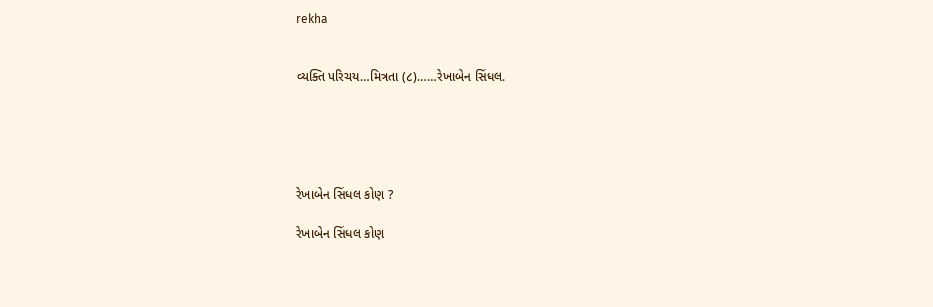rekha


વ્યક્તિ પરિચય…મિત્રતા (૮)……રેખાબેન સિંધલ.





રેખાબેન સિંધલ કોણ ?

રેખાબેન સિંધલ કોણ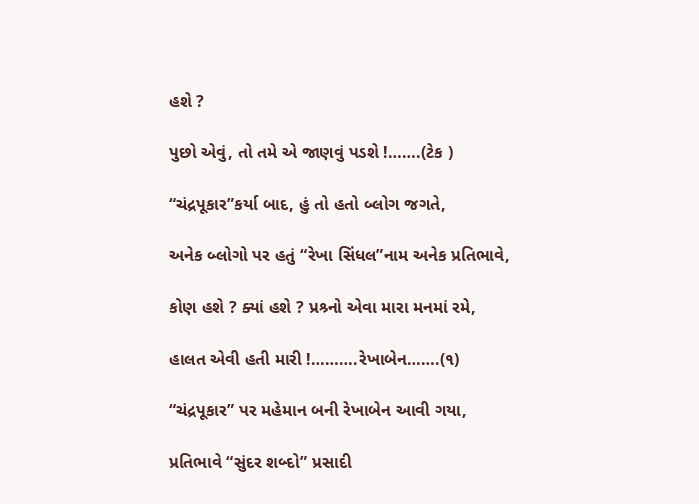હશે ?

પુછો એવું, તો તમે એ જાણવું પડશે !…….(ટેક )

“ચંદ્રપૂકાર”કર્યા બાદ, હું તો હતો બ્લોગ જગતે,

અનેક બ્લોગો પર હતું “રેખા સિંધલ”નામ અનેક પ્રતિભાવે,

કોણ હશે ? ક્યાં હશે ? પ્રશ્ર્નો એવા મારા મનમાં રમે,

હાલત એવી હતી મારી !……….રેખાબેન…….(૧)

“ચંદ્રપૂકાર” પર મહેમાન બની રેખાબેન આવી ગયા,

પ્રતિભાવે “સુંદર શબ્દો” પ્રસાદી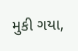મુકી ગયા,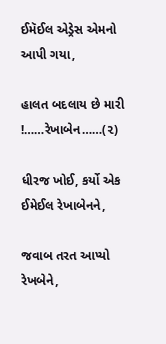ઈમૅઈલ એડ્રેસ એમનો આપી ગયા,

હાલત બદલાય છે મારી !……રેખાબેન……(૨)

ધીરજ ખોઈ, કર્યો એક ઈમેઈલ રેખાબેનને,

જવાબ તરત આપ્યો  રેખબેને,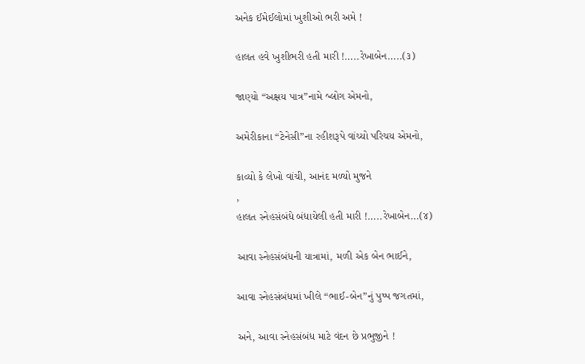અનેક ઈમેઈલોમાં ખુશીઓ ભરી અમે !

હાલત હવે ખુશીભરી હતી મારી !…..રેખાબેન…..(૩)

જાણ્યો “અક્ષય પાત્ર”નામે બ્લોગ એમનો,

અમેરીકાના “ટેનેસી”ના રહીશરૂપે વાંચ્યો પરિચય એમનો,

કાવ્યો કે લેખો વાંચી, આનંદ મળ્યો મુજને
,
હાલત સ્નેહસંબંધે બંધાયેલી હતી મારી !…..રેખાબેન…(૪)

આવા સ્નેહસંબંધની યાત્રામાં, મળી એક બેન ભાઈને,

આવા સ્નેહસંબંધમાં ખીલે “ભાઈ-બેન”નું પુષ્પ જગતમાં,

અને, આવા સ્નેહસંબંધ માટે વંદન છે પ્રભુજીને !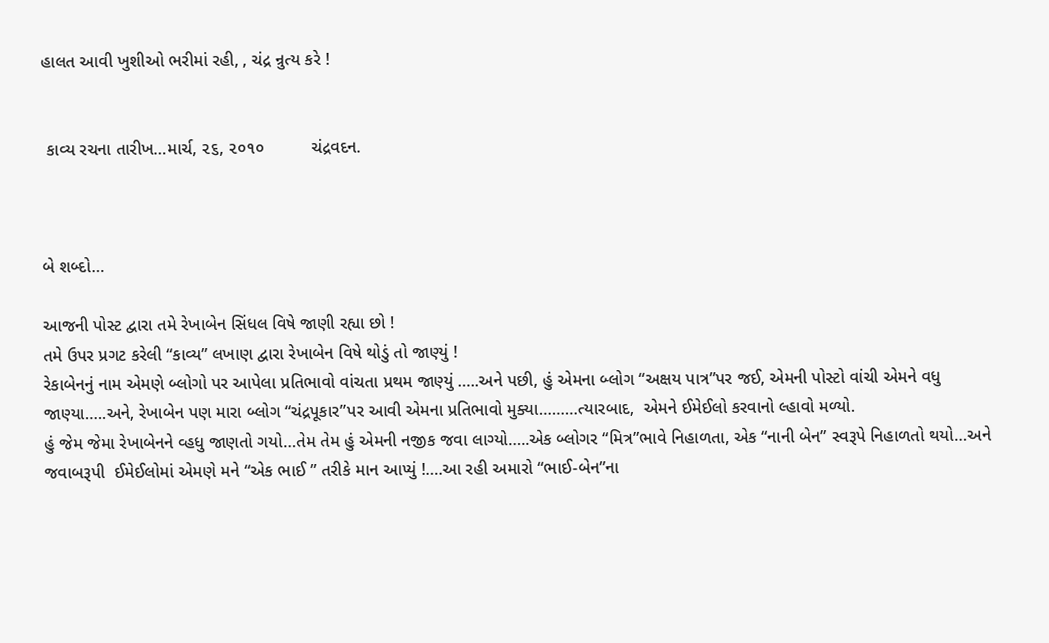હાલત આવી ખુશીઓ ભરીમાં રહી, , ચંદ્ર ન્રુત્ય કરે !


 કાવ્ય રચના તારીખ…માર્ચ, ૨૬, ૨૦૧૦          ચંદ્રવદન.



બે શબ્દો…

આજની પોસ્ટ દ્વારા તમે રેખાબેન સિંધલ વિષે જાણી રહ્યા છો !
તમે ઉપર પ્રગટ કરેલી “કાવ્ય” લખાણ દ્વારા રેખાબેન વિષે થોડું તો જાણ્યું !
રેકાબેનનું નામ એમણે બ્લોગો પર આપેલા પ્રતિભાવો વાંચતા પ્રથમ જાણ્યું …..અને પછી, હું એમના બ્લોગ “અક્ષય પાત્ર”પર જઈ, એમની પોસ્ટો વાંચી એમને વધુ જાણ્યા…..અને, રેખાબેન પણ મારા બ્લોગ “ચંદ્રપૂકાર”પર આવી એમના પ્રતિભાવો મુક્યા………ત્યારબાદ,  એમને ઈમેઈલો કરવાનો લ્હાવો મળ્યો.
હું જેમ જેમા રેખાબેનને વ્હધુ જાણતો ગયો…તેમ તેમ હું એમની નજીક જવા લાગ્યો…..એક બ્લોગર “મિત્ર”ભાવે નિહાળતા, એક “નાની બેન” સ્વરૂપે નિહાળતો થયો…અને જવાબરૂપી  ઈમેઈલોમાં એમણે મને “એક ભાઈ ” તરીકે માન આપ્યું !….આ રહી અમારો “ભાઈ-બેન”ના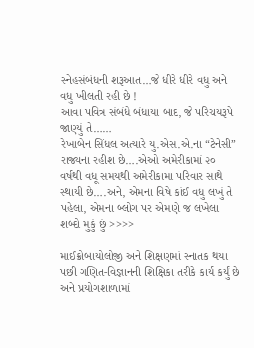સ્નેહસંબંધની શરૂઆત…જે ધીરે ધીરે વધુ અને વધુ ખીલતી રહી છે !
આવા પવિત્ર સંબંધે બંધાયા બાદ, જે પરિચયરૂપે જાણ્યું તે……
રેખાબેન સિંધલ અત્યારે યુ.એસ.એ.ના “ટેનેસી” રાજ્યના રહીશ છે….એઓ અમેરીકામાં ૨૦ વર્ષથી વધૂ સમયથી અમેરીકામા પરિવાર સાથે સ્થાયી છે….અને, એમના વિષે કાંઈ વધુ લખું તે પહેલા, એમના બ્લોગ પર એમણે જ લખેલા શબ્દો મુકું છું >>>>

માઈક્રોબાયોલોજી અને શિક્ષણમાં સ્નાતક થયા પછી ગણિત-વિજ્ઞાનની શિક્ષિકા તરીકે કાર્ય કર્યું છે અને પ્રયોગશાળામાં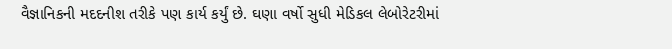વૈજ્ઞાનિકની મદદનીશ તરીકે પણ કાર્ય કર્યું છે. ઘણા વર્ષો સુધી મેડિકલ લેબોરેટરીમાં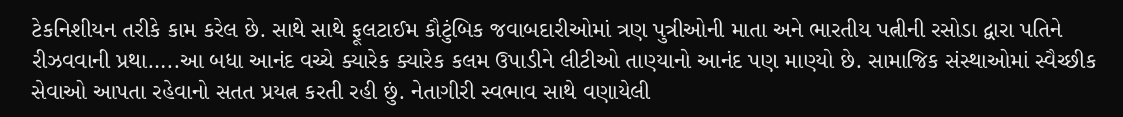ટેકનિશીયન તરીકે કામ કરેલ છે. સાથે સાથે ફૂલટાઈમ કૌટુંબિક જવાબદારીઓમાં ત્રણ પુત્રીઓની માતા અને ભારતીય પત્નીની રસોડા દ્વારા પતિને રીઝવવાની પ્રથા…..આ બધા આનંદ વચ્ચે ક્યારેક ક્યારેક કલમ ઉપાડીને લીટીઓ તાણ્યાનો આનંદ પણ માણ્યો છે. સામાજિક સંસ્થાઓમાં સ્વૈચ્છીક સેવાઓ આપતા રહેવાનો સતત પ્રયત્ન કરતી રહી છું. નેતાગીરી સ્વભાવ સાથે વણાયેલી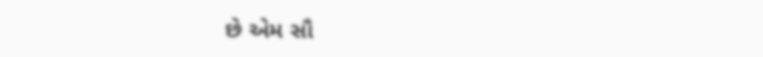છે એમ સૌ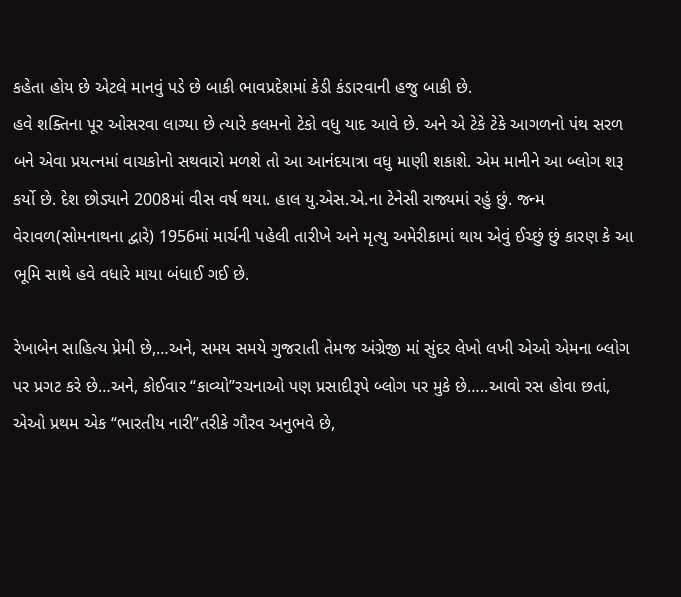કહેતા હોય છે એટલે માનવું પડે છે બાકી ભાવપ્રદેશમાં કેડી કંડારવાની હજુ બાકી છે.
હવે શક્તિના પૂર ઓસરવા લાગ્યા છે ત્યારે કલમનો ટેકો વધુ યાદ આવે છે. અને એ ટેકે ટેકે આગળનો પંથ સરળ બને એવા પ્રયત્નમાં વાચકોનો સથવારો મળશે તો આ આનંદયાત્રા વધુ માણી શકાશે. એમ માનીને આ બ્લોગ શરૂ કર્યો છે. દેશ છોડ્યાને 2008માં વીસ વર્ષ થયા. હાલ યુ.એસ.એ.ના ટેનેસી રાજ્યમાં રહું છું. જન્મ વેરાવળ(સોમનાથના દ્વારે) 1956માં માર્ચની પહેલી તારીખે અને મૃત્યુ અમેરીકામાં થાય એવું ઈચ્છું છું કારણ કે આ ભૂમિ સાથે હવે વધારે માયા બંધાઈ ગઈ છે.

રેખાબેન સાહિત્ય પ્રેમી છે,…અને, સમય સમયે ગુજરાતી તેમજ અંગ્રેજી માં સુંદર લેખો લખી એઓ એમના બ્લોગ પર પ્રગટ કરે છે…અને, કોઈવાર “કાવ્યો”રચનાઓ પણ પ્રસાદીરૂપે બ્લોગ પર મુકે છે…..આવો રસ હોવા છતાં, એઓ પ્રથમ એક “ભારતીય નારી”તરીકે ગૌરવ અનુભવે છે,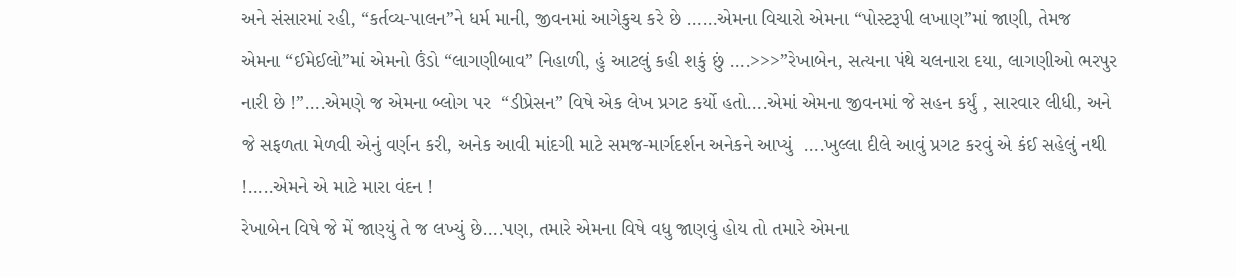અને સંસારમાં રહી, “કર્તવ્ય-પાલન”ને ધર્મ માની, જીવનમાં આગેકુચ કરે છે ……એમના વિચારો એમના “પોસ્ટરૂપી લખાણ”માં જાણી, તેમજ  એમના “ઈમેઈલો”માં એમનો ઉંડો “લાગણીબાવ” નિહાળી, હું આટલું કહી શકું છું ….>>>”રેખાબેન, સત્યના પંથે ચલનારા દયા, લાગણીઓ ભરપુર નારી છે !”….એમણે જ એમના બ્લોગ પર  “ડીપ્રેસન” વિષે એક લેખ પ્રગટ કર્યો હતો….એમાં એમના જીવનમાં જે સહન કર્યું , સારવાર લીધી, અને જે સફળતા મેળવી એનું વર્ણન કરી, અનેક આવી માંદગી માટે સમજ-માર્ગદર્શન અનેકને આપ્યું  ….ખુલ્લા દીલે આવું પ્રગટ કરવું એ કંઈ સહેલું નથી !…..એમને એ માટે મારા વંદન !
રેખાબેન વિષે જે મેં જાણ્યું તે જ લખ્યું છે….પણ, તમારે એમના વિષે વધુ જાણવું હોય તો તમારે એમના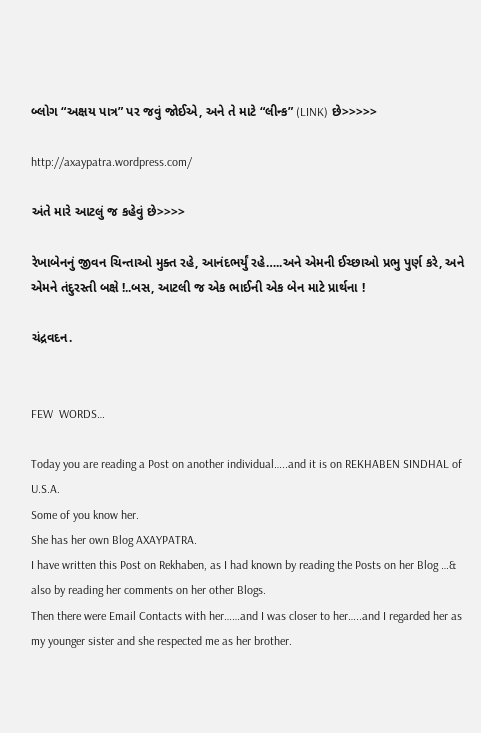બ્લોગ “અક્ષય પાત્ર” પર જવું જોઈએ, અને તે માટે “લીન્ક” (LINK) છે>>>>>

http://axaypatra.wordpress.com/

અંતે મારે આટલું જ કહેવું છે>>>>

રેખાબેનનું જીવન ચિન્તાઓ મુક્ત રહે, આનંદભર્યું રહે…..અને એમની ઈચ્છાઓ પ્રભુ પુર્ણ કરે, અને એમને તંદુરસ્તી બક્ષે !..બસ, આટલી જ એક ભાઈની એક બેન માટે પ્રાર્થના !

ચંદ્રવદન.


FEW  WORDS…

Today you are reading a Post on another individual…..and it is on REKHABEN SINDHAL of U.S.A.
Some of you know her.
She has her own Blog AXAYPATRA.
I have written this Post on Rekhaben, as I had known by reading the Posts on her Blog …& also by reading her comments on her other Blogs.
Then there were Email Contacts with her……and I was closer to her…..and I regarded her as my younger sister and she respected me as her brother.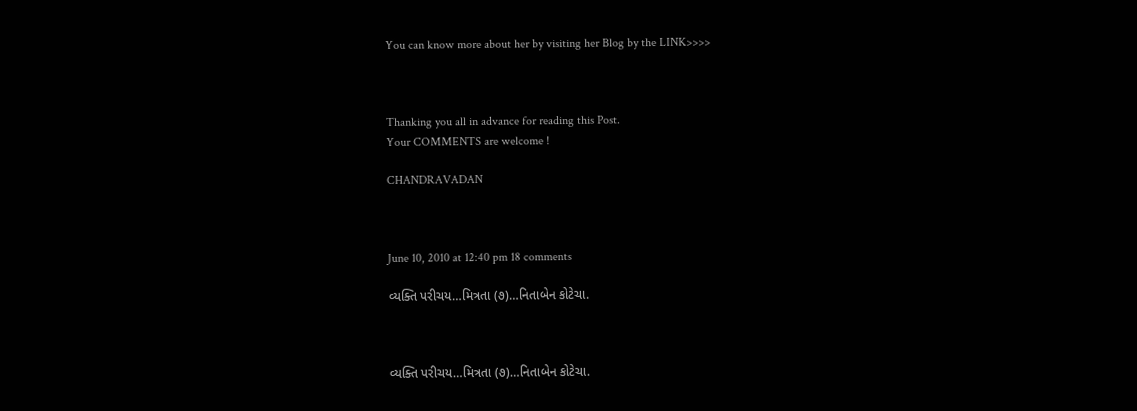You can know more about her by visiting her Blog by the LINK>>>>



Thanking you all in advance for reading this Post.
Your COMMENTS are welcome !

CHANDRAVADAN



June 10, 2010 at 12:40 pm 18 comments

વ્યક્તિ પરીચય…મિત્રતા (૭)…નિતાબેન કોટેચા.



વ્યક્તિ પરીચય…મિત્રતા (૭)…નિતાબેન કોટેચા.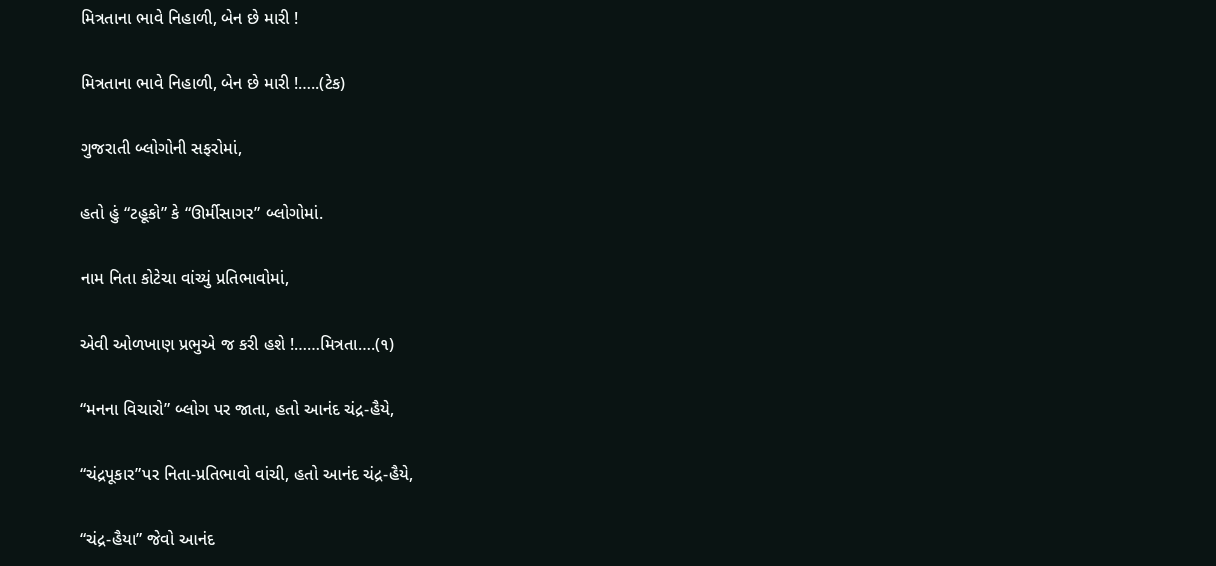મિત્રતાના ભાવે નિહાળી, બેન છે મારી !

મિત્રતાના ભાવે નિહાળી, બેન છે મારી !…..(ટેક)

ગુજરાતી બ્લોગોની સફરોમાં,

હતો હું “ટહૂકો” કે “ઊર્મીસાગર” બ્લોગોમાં.

નામ નિતા કોટેચા વાંચ્યું પ્રતિભાવોમાં,

એવી ઓળખાણ પ્રભુએ જ કરી હશે !……મિત્રતા….(૧)

“મનના વિચારો” બ્લોગ પર જાતા, હતો આનંદ ચંદ્ર-હૈયે,

“ચંદ્રપૂકાર”પર નિતા-પ્રતિભાવો વાંચી, હતો આનંદ ચંદ્ર-હૈયે,

“ચંદ્ર-હૈયા” જેવો આનંદ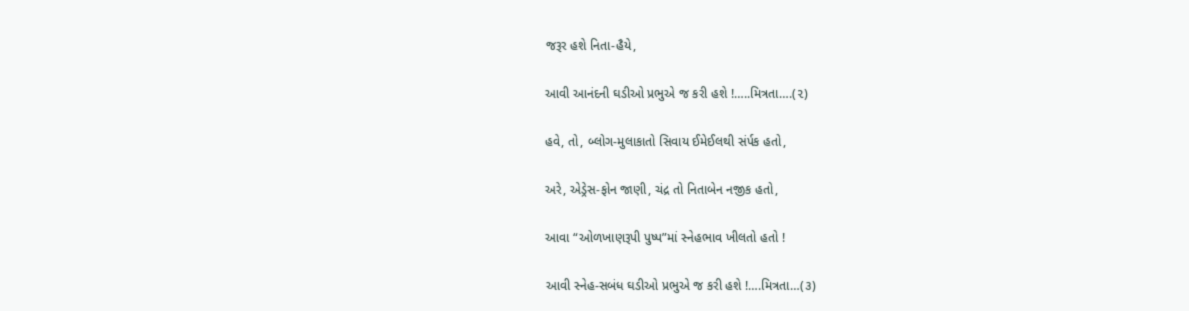જરૂર હશે નિતા-હૈયે,

આવી આનંદની ઘડીઓ પ્રભુએ જ કરી હશે !…..મિત્રતા….(૨)

હવે, તો, બ્લોગ-મુલાકાતો સિવાય ઈમેઈલથી સંર્પક હતો,

અરે, એડ્રેસ-ફોન જાણી, ચંદ્ર તો નિતાબેન નજીક હતો,

આવા “ઓળખાણરૂપી પુષ્પ”માં સ્નેહભાવ ખીલતો હતો !

આવી સ્નેહ-સબંધ ઘડીઓ પ્રભુએ જ કરી હશે !….મિત્રતા…(૩)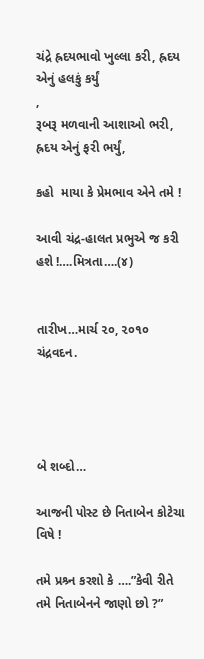ચંદ્રે હ્રદયભાવો ખુલ્લા કરી, હ્રદય એનું હલકું કર્યું
,
રૂબરૂ મળવાની આશાઓ ભરી, હ્રદય એનું ફરી ભર્યું,

કહો  માયા કે પ્રેમભાવ એને તમે !

આવી ચંદ્ર-હાલત પ્રભુએ જ કરી હશે !….મિત્રતા….(૪)


તારીખ…માર્ચ ૨૦, ૨૦૧૦              ચંદ્રવદન.




બે શબ્દો…

આજની પોસ્ટ છે નિતાબેન કોટેચા વિષે !

તમે પ્રશ્ર્ન કરશો કે ….”કેવી રીતે તમે નિતાબેનને જાણો છો ?”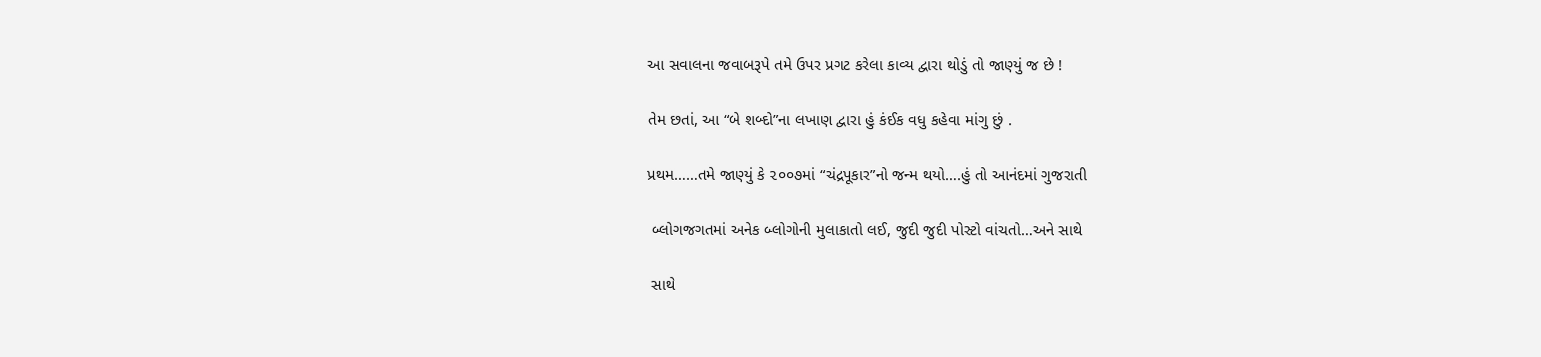આ સવાલના જવાબરૂપે તમે ઉપર પ્રગટ કરેલા કાવ્ય દ્વારા થોડું તો જાણ્યું જ છે !

તેમ છતાં, આ “બે શબ્દો”ના લખાણ દ્વારા હું કંઈક વધુ કહેવા માંગુ છું .

પ્રથમ……તમે જાણ્યું કે ૨૦૦૭માં “ચંદ્રપૂકાર”નો જન્મ થયો….હું તો આનંદમાં ગુજરાતી

 બ્લોગજગતમાં અનેક બ્લોગોની મુલાકાતો લઈ, જુદી જુદી પોસ્ટો વાંચતો…અને સાથે

 સાથે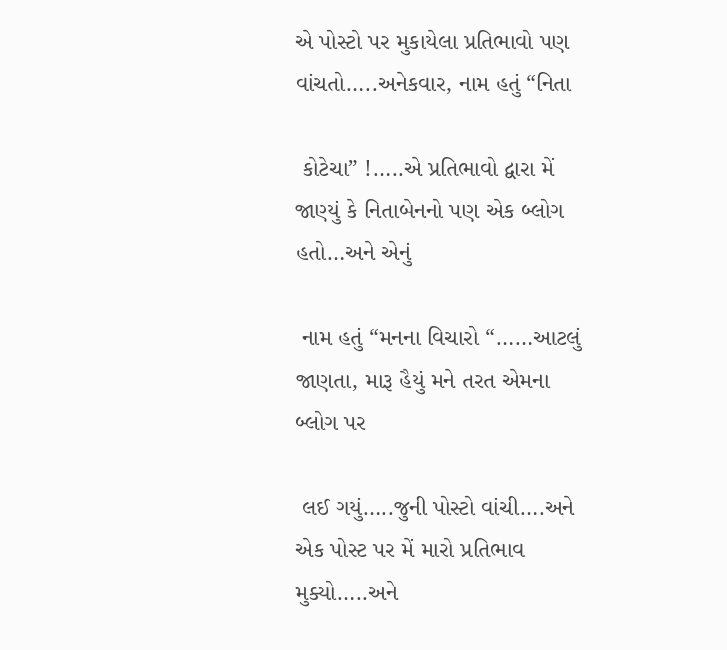એ પોસ્ટો પર મુકાયેલા પ્રતિભાવો પણ વાંચતો…..અનેકવાર, નામ હતું “નિતા

 કોટેચા” !…..એ પ્રતિભાવો દ્વારા મેં જાણ્યું કે નિતાબેનનો પણ એક બ્લોગ હતો…અને એનું

 નામ હતું “મનના વિચારો “……આટલું જાણતા, મારૂ હૈયું મને તરત એમના બ્લોગ પર

 લઈ ગયું…..જુની પોસ્ટો વાંચી….અને એક પોસ્ટ પર મેં મારો પ્રતિભાવ મુક્યો…..અને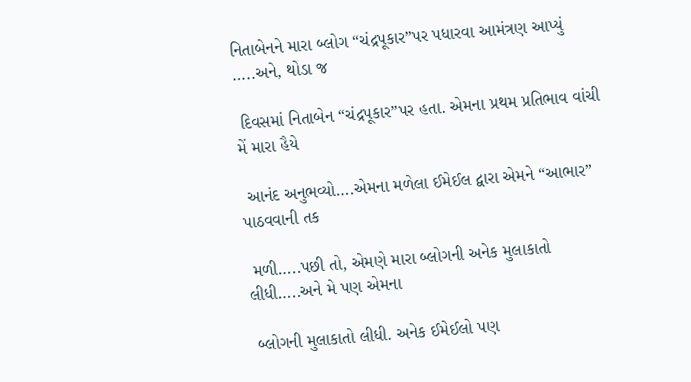નિતાબેનને મારા બ્લોગ “ચંદ્રપૂકાર”પર પધારવા આમંત્રણ આપ્યું …..અને, થોડા જ

 દિવસમાં નિતાબેન “ચંદ્રપૂકાર”પર હતા. એમના પ્રથમ પ્રતિભાવ વાંચી મેં મારા હૈયે

 આનંદ અનુભવ્યો….એમના મળેલા ઈમેઈલ દ્વારા એમને “આભાર” પાઠવવાની તક

 મળી…..પછી તો, એમણે મારા બ્લોગની અનેક મુલાકાતો લીધી…..અને મે પણ એમના

 બ્લોગની મુલાકાતો લીધી. અનેક ઈમેઈલો પણ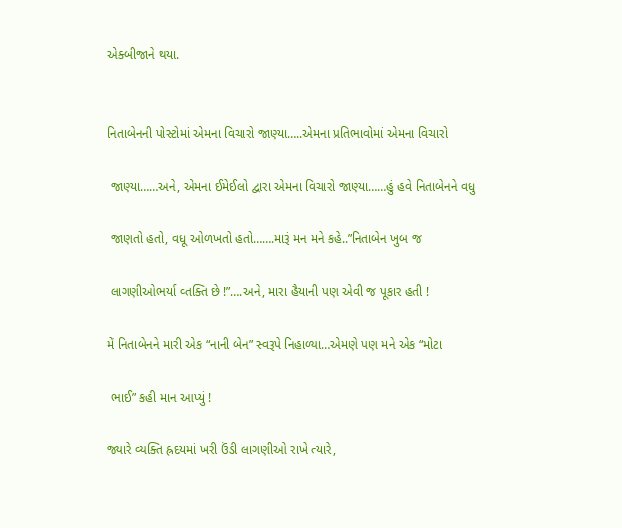એક્બીજાને થયા.


નિતાબેનની પોસ્ટોમાં એમના વિચારો જાણ્યા…..એમના પ્રતિભાવોમાં એમના વિચારો

 જાણ્યા……અને, એમના ઈમેઈલો દ્વારા એમના વિચારો જાણ્યા……હું હવે નિતાબેનને વધુ

 જાણતો હતો, વધૂ ઓળખતો હતો…….મારૂં મન મને કહે..”નિતાબેન ખુબ જ

 લાગણીઓભર્યા વ્તક્તિ છે !”….અને, મારા હૈયાની પણ એવી જ પૂકાર હતી !

મેં નિતાબેનને મારી એક “નાની બેન” સ્વરૂપે નિહાળ્યા…એમણે પણ મને એક “મોટા

 ભાઈ” કહી માન આપ્યું !

જ્યારે વ્યક્તિ હ્રદયમાં ખરી ઉંડી લાગણીઓ રાખે ત્યારે,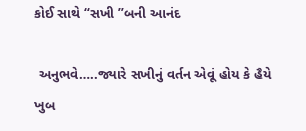કોઈ સાથે “સખી ”બની આનંદ

 અનુભવે…..જ્યારે સખીનું વર્તન એવૂં હોય કે હૈયે ખુબ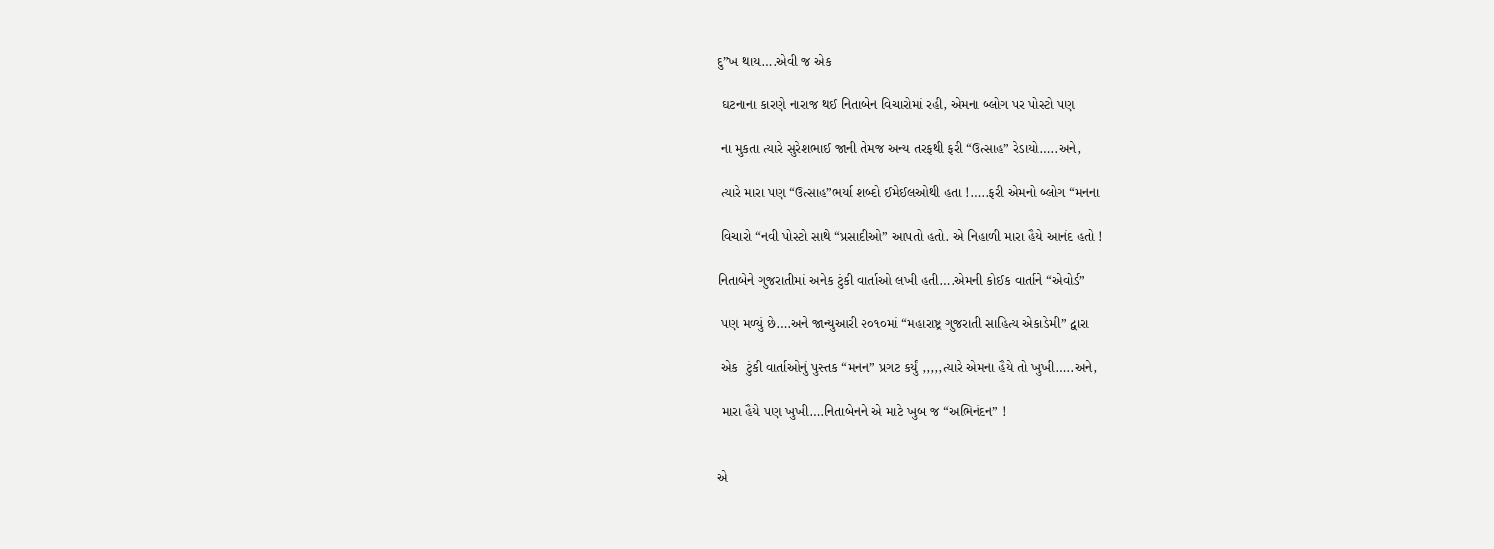દુ”ખ થાય….એવી જ એક

 ઘટનાના કારણે નારાજ થઈ નિતાબેન વિચારોમાં રહી, એમના બ્લોગ પર પોસ્ટો પણ

 ના મુકતા ત્યારે સુરેશભાઈ જાની તેમજ અન્ય તરફથી ફરી “ઉત્સાહ” રેડાયો…..અને,

 ત્યારે મારા પણ “ઉત્સાહ”ભર્યા શબ્દો ઈમેઈલઓથી હતા !…..ફરી એમનો બ્લોગ “મનના

 વિચારો “નવી પોસ્ટો સાથે “પ્રસાદીઓ” આપતો હતો. એ નિહાળી મારા હૈયે આનંદ હતો !

નિતાબેને ગુજરાતીમાં અનેક ટુંકી વાર્તાઓ લખી હતી….એમની કોઈક વાર્તાને “એવોર્ડ”

 પણ મળ્યું છે….અને જાન્યુઆરી ૨૦૧૦માં “મહારાષ્ટ્ર ગુજરાતી સાહિત્ય એકાડેમી” દ્વારા

 એક  ટુંકી વાર્તાઓનું પુસ્તક “મનન” પ્રગટ કર્યું ,,,,,ત્યારે એમના હૈયે તો ખુખી…..અને,

 મારા હૈયે પણ ખુખી….નિતાબેનને એ માટે ખુબ જ “અભિનંદન” !


એ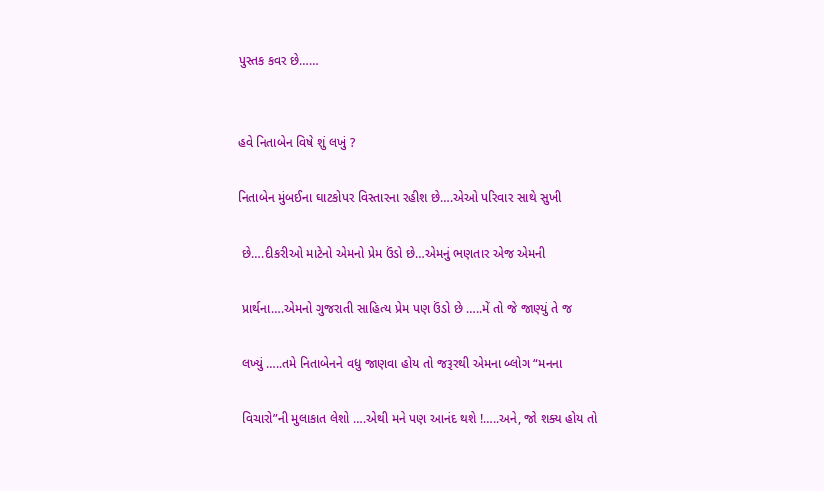પુસ્તક કવર છે……


હવે નિતાબેન વિષે શું લખું ?

નિતાબેન મુંબઈના ઘાટકોપર વિસ્તારના રહીશ છે….એઓ પરિવાર સાથે સુખી

 છે….દીકરીઓ માટેનો એમનો પ્રેમ ઉંડો છે…એમનું ભણતાર એજ એમની

 પ્રાર્થના….એમનો ગુજરાતી સાહિત્ય પ્રેમ પણ ઉંડો છે …..મેં તો જે જાણ્યું તે જ

 લખ્યું …..તમે નિતાબેનને વધુ જાણવા હોય તો જરૂરથી એમના બ્લોગ “મનના

 વિચારો”ની મુલાકાત લેશો ….એથી મને પણ આનંદ થશે !…..અને, જો શક્ય હોય તો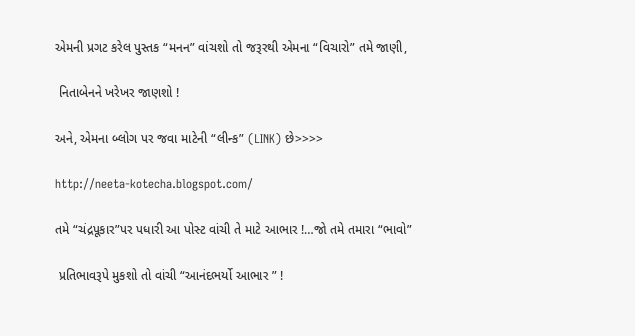એમની પ્રગટ કરેલ પુસ્તક “મનન” વાંચશો તો જરૂરથી એમના “વિચારો” તમે જાણી,

 નિતાબેનને ખરેખર જાણશો !

અને, એમના બ્લોગ પર જવા માટેની “લીન્ક” (LINK) છે>>>>

http://neeta-kotecha.blogspot.com/

તમે “ચંદ્રપૂકાર”પર પધારી આ પોસ્ટ વાંચી તે માટે આભાર !…જો તમે તમારા “ભાવો”

 પ્રતિભાવરૂપે મુકશો તો વાંચી “આનંદભર્યો આભાર ” !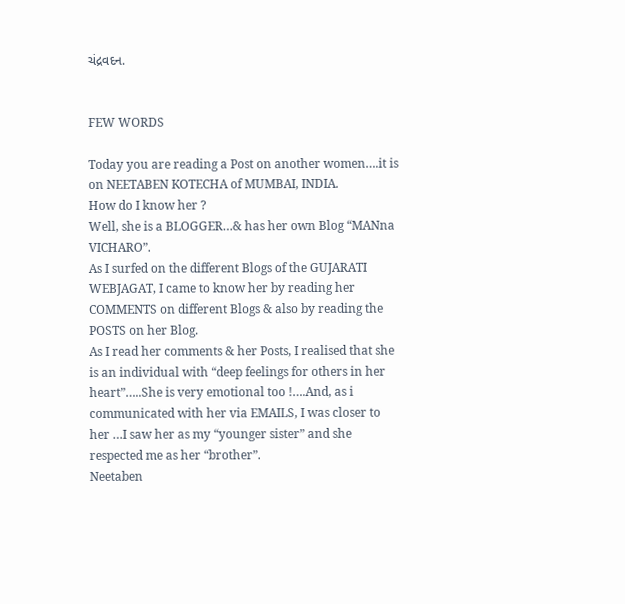ચંદ્રવદન.


FEW WORDS

Today you are reading a Post on another women….it is on NEETABEN KOTECHA of MUMBAI, INDIA.
How do I know her ?
Well, she is a BLOGGER…& has her own Blog “MANna VICHARO”.
As I surfed on the different Blogs of the GUJARATI WEBJAGAT, I came to know her by reading her COMMENTS on different Blogs & also by reading the POSTS on her Blog.
As I read her comments & her Posts, I realised that she is an individual with “deep feelings for others in her heart”…..She is very emotional too !….And, as i communicated with her via EMAILS, I was closer to her …I saw her as my “younger sister” and she respected me as her “brother”.
Neetaben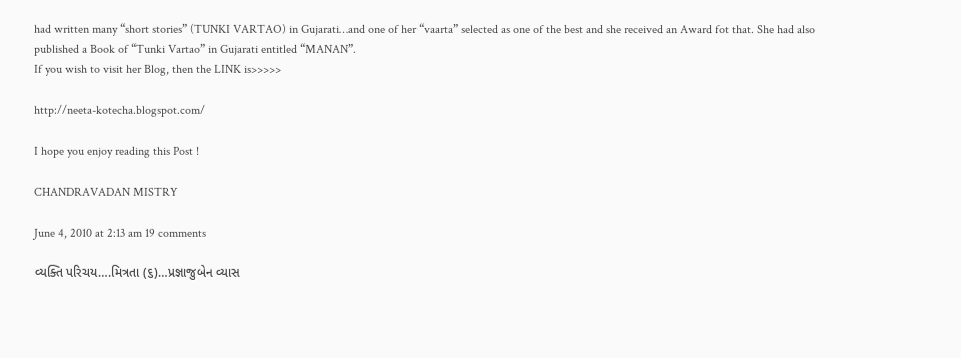had written many “short stories” (TUNKI VARTAO) in Gujarati…and one of her “vaarta” selected as one of the best and she received an Award fot that. She had also published a Book of “Tunki Vartao” in Gujarati entitled “MANAN”.
If you wish to visit her Blog, then the LINK is>>>>>

http://neeta-kotecha.blogspot.com/

I hope you enjoy reading this Post !

CHANDRAVADAN MISTRY

June 4, 2010 at 2:13 am 19 comments

વ્યક્તિ પરિચય….મિત્રતા (૬)…પ્રજ્ઞાજુબેન વ્યાસ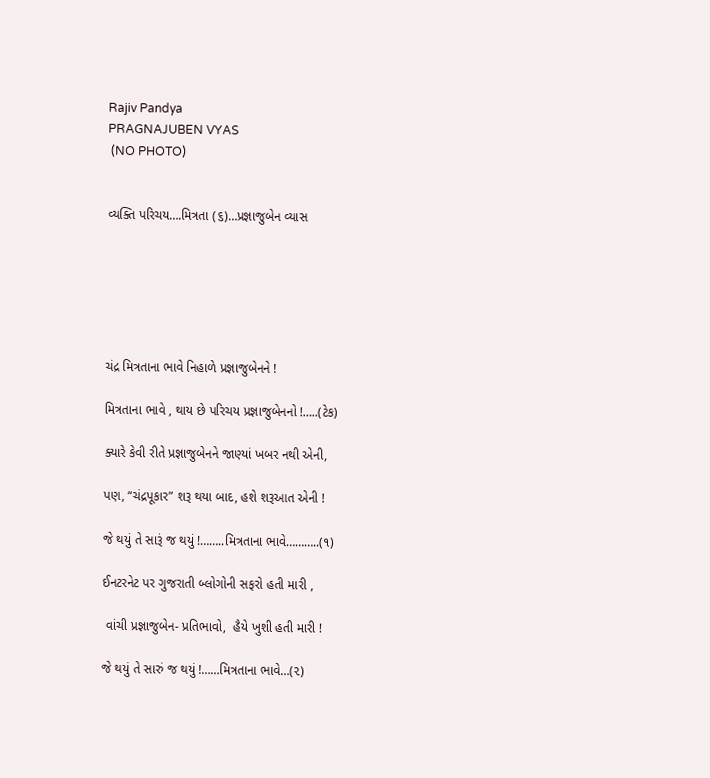Rajiv Pandya
PRAGNAJUBEN VYAS
 (NO PHOTO)


વ્યક્તિ પરિચય….મિત્રતા (૬)…પ્રજ્ઞાજુબેન વ્યાસ






ચંદ્ર મિત્રતાના ભાવે નિહાળે પ્રજ્ઞાજુબેનને !

મિત્રતાના ભાવે , થાય છે પરિચય પ્રજ્ઞાજુબેનનો !…..(ટેક)

ક્યારે કેવી રીતે પ્રજ્ઞાજુબેનને જાણ્યાં ખબર નથી એની,

પણ, “ચંદ્રપૂકાર” શરૂ થયા બાદ, હશે શરૂઆત એની !

જે થયું તે સારૂં જ થયું !……..મિત્રતાના ભાવે………..(૧)

ઈનટરનેટ પર ગુજરાતી બ્લોગોની સફરો હતી મારી ,

 વાંચી પ્રજ્ઞાજુબેન- પ્રતિભાવો,  હૈયે ખુશી હતી મારી !

જે થયું તે સારું જ થયું !……મિત્રતાના ભાવે…(૨)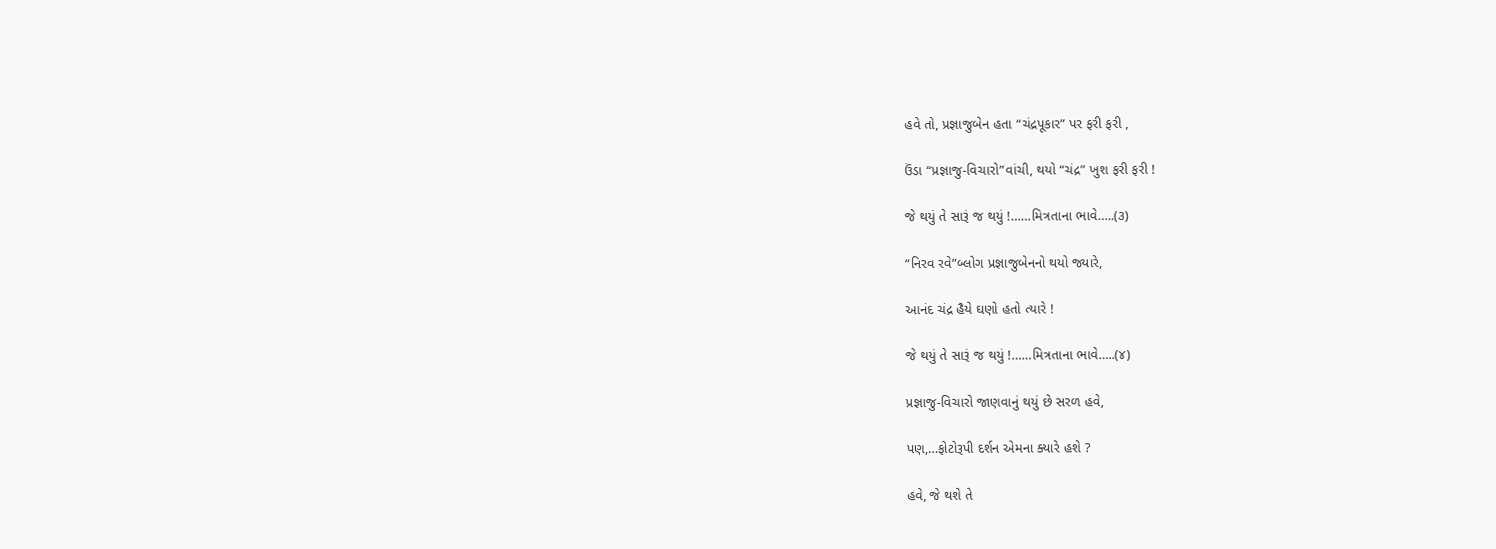હવે તો, પ્રજ્ઞાજુબેન હતા “ચંદ્રપૂકાર” પર ફરી ફરી ,

ઉંડા “પ્રજ્ઞાજુ-વિચારો”વાંચી, થયો “ચંદ્ર” ખુશ ફરી ફરી !

જે થયું તે સારૂં જ થયું !……મિત્રતાના ભાવે…..(૩)

“નિરવ રવે”બ્લોગ પ્રજ્ઞાજુબેનનો થયો જ્યારે,

આનંદ ચંદ્ર હૈયે ઘણો હતો ત્યારે !

જે થયું તે સારૂં જ થયું !……મિત્રતાના ભાવે…..(૪)

પ્રજ્ઞાજુ-વિચારો જાણવાનું થયું છે સરળ હવે,

પણ,…ફોટોરૂપી દર્શન એમના ક્યારે હશે ?

હવે, જે થશે તે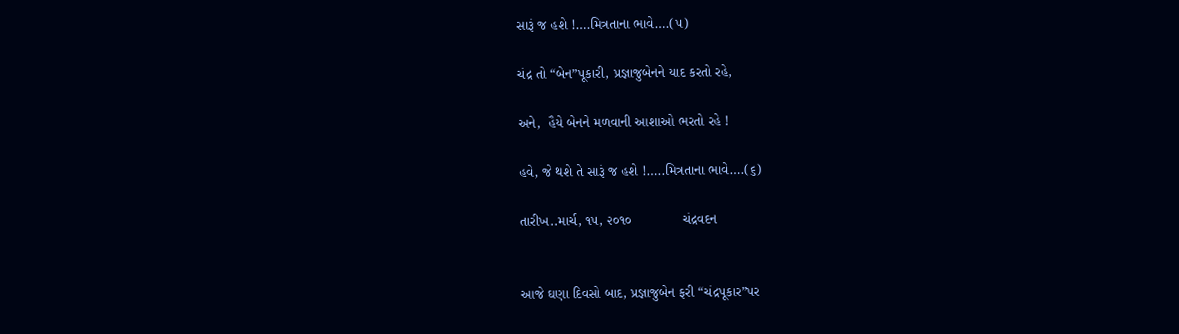સારૂં જ હશે !….મિત્રતાના ભાવે….(૫)

ચંદ્ર તો “બેન”પૂકારી, પ્રજ્ઞાજુબેનને યાદ કરતો રહે,

અને,  હૈયે બેનને મળવાની આશાઓ ભરતો રહે !

હવે, જે થશે તે સારૂં જ હશે !…..મિત્રતાના ભાવે….(૬)

તારીખ..માર્ચ, ૧૫, ૨૦૧૦             ચંદ્રવદન


આજે ઘણા દિવસો બાદ, પ્રજ્ઞાજુબેન ફરી “ચંદ્રપૂકાર”પર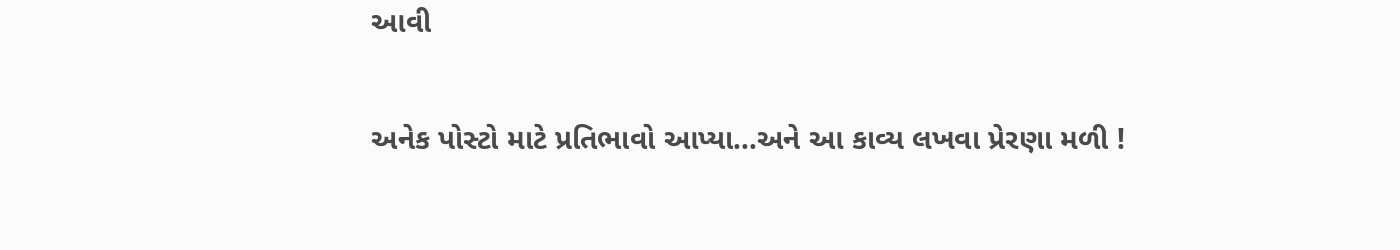આવી

અનેક પોસ્ટો માટે પ્રતિભાવો આપ્યા…અને આ કાવ્ય લખવા પ્રેરણા મળી !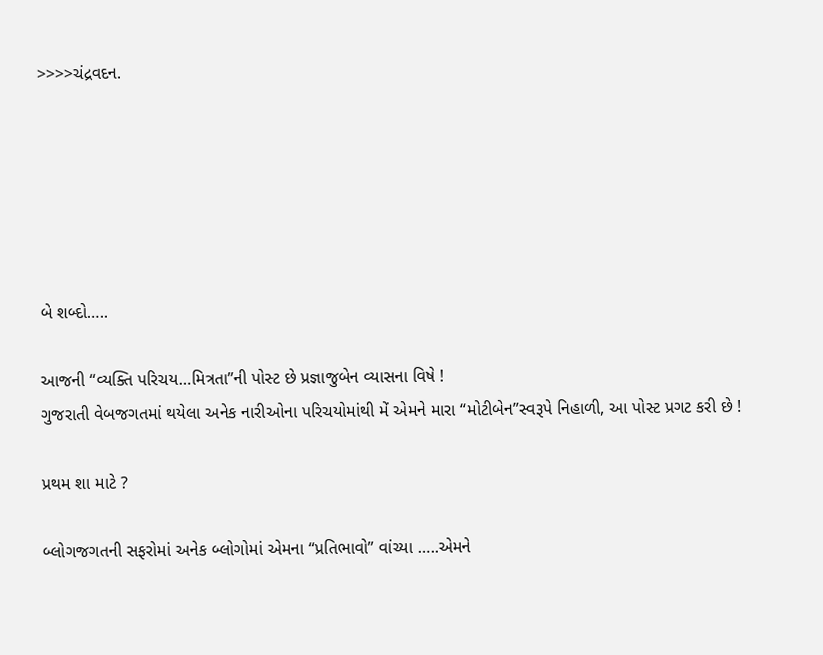>>>>ચંદ્રવદન.






બે શબ્દો…..

આજની “વ્યક્તિ પરિચય…મિત્રતા”ની પોસ્ટ છે પ્રજ્ઞાજુબેન વ્યાસના વિષે !
ગુજરાતી વેબજગતમાં થયેલા અનેક નારીઓના પરિચયોમાંથી મેં એમને મારા “મોટીબેન”સ્વરૂપે નિહાળી, આ પોસ્ટ પ્રગટ કરી છે !

પ્રથમ શા માટે ?

બ્લોગજગતની સફરોમાં અનેક બ્લોગોમાં એમના “પ્રતિભાવો” વાંચ્યા …..એમને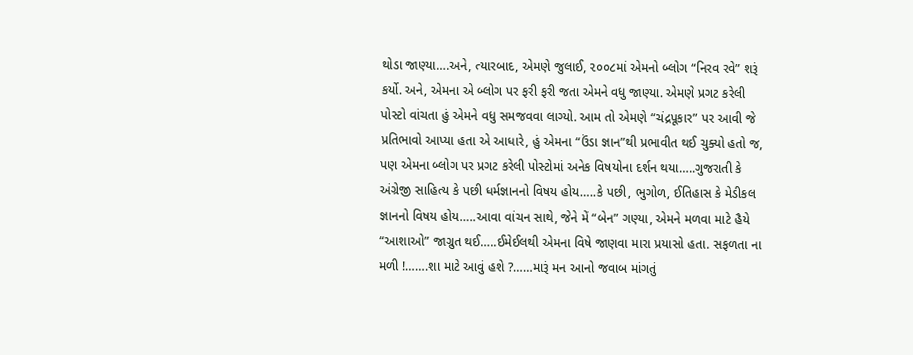થોડા જાણ્યા….અને, ત્યારબાદ, એમણે જુલાઈ, ૨૦૦૮માં એમનો બ્લોગ “નિરવ રવે” શરૂં કર્યો. અને, એમના એ બ્લોગ પર ફરી ફરી જતા એમને વધુ જાણ્યા. એમણે પ્રગટ કરેલી પોસ્ટો વાંચતા હું એમને વધુ સમજવવા લાગ્યો. આમ તો એમણે “ચંદ્રપૂકાર” પર આવી જે પ્રતિભાવો આપ્યા હતા એ આધારે, હું એમના “ઉંડા જ્ઞાન”થી પ્રભાવીત થઈ ચુક્યો હતો જ, પણ એમના બ્લોગ પર પ્રગટ કરેલી પોસ્ટોમાં અનેક વિષયોના દર્શન થયા…..ગુજરાતી કે અંગ્રેજી સાહિત્ય કે પછી ધર્મજ્ઞાનનો વિષય હોય…..કે પછી, ભુગોળ, ઈતિહાસ કે મેડીકલ જ્ઞાનનો વિષય હોય…..આવા વાંચન સાથે, જેને મેં “બેન” ગણ્યા, એમને મળવા માટે હૈયે “આશાઓ” જાગ્રુત થઈ…..ઈમેઈલથી એમના વિષે જાણવા મારા પ્રયાસો હતા. સફળતા ના મળી !…….શા માટે આવું હશે ?……મારૂં મન આનો જવાબ માંગતું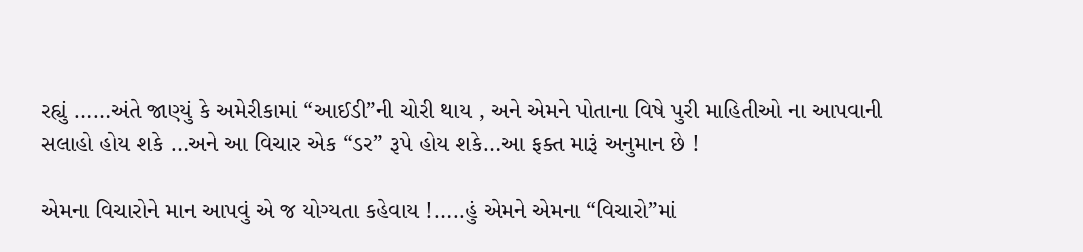રહ્યું ……અંતે જાણ્યું કે અમેરીકામાં “આઈડી”ની ચોરી થાય , અને એમને પોતાના વિષે પુરી માહિતીઓ ના આપવાની સલાહો હોય શકે …અને આ વિચાર એક “ડર” રૂપે હોય શકે…આ ફક્ત મારૂં અનુમાન છે !

એમના વિચારોને માન આપવું એ જ યોગ્યતા કહેવાય !…..હું એમને એમના “વિચારો”માં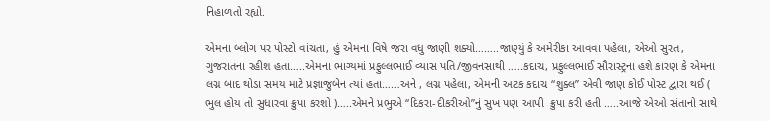નિહાળતો રહ્યો.

એમના બ્લોગ પર પોસ્ટો વાંચતા, હું એમના વિષે જરા વધુ જાણી શક્યો……..જાણ્યું કે અમેરીકા આવવા પહેલા, એઓ સુરત, ગુજરાતના રહીશ હતા…..એમના ભાગ્યમાં પ્રફુલ્લભાઈ વ્યાસ પતિ/જીવનસાથી …..કદાચ, પ્રફુલ્લભાઈ સૌરાસ્ટ્રના હશે કારણ કે એમના લગ્ન બાદ થોડા સમય માટે પ્રજ્ઞાજુબેન ત્યાં હતા……અને , લગ્ન પહેલા, એમની અટક કદાચ “શુક્લ” એવી જાણ કોઈ પોસ્ટ દ્વારા થઈ ( ભુલ હોય તો સુધારવા ક્રુપા કરશો )…..એમને પ્રભુએ “દિકરા-દીકરીઓ”નું સુખ પણ આપી  ક્રુપા કરી હતી …..આજે એઓ સંતાનો સાથે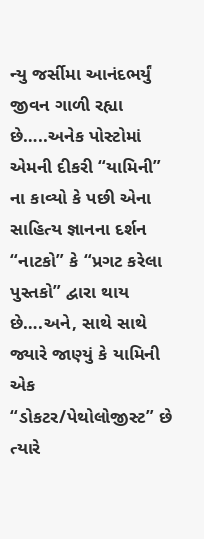ન્યુ જર્સીમા આનંદભર્યું જીવન ગાળી રહ્યા છે…..અનેક પોસ્ટોમાં એમની દીકરી “યામિની” ના કાવ્યો કે પછી એના સાહિત્ય જ્ઞાનના દર્શન “નાટકો” કે “પ્રગટ કરેલા પુસ્તકો” દ્વારા થાય છે….અને, સાથે સાથે જ્યારે જાણ્યું કે યામિની એક “ડોકટર/પેથોલોજીસ્ટ” છે ત્યારે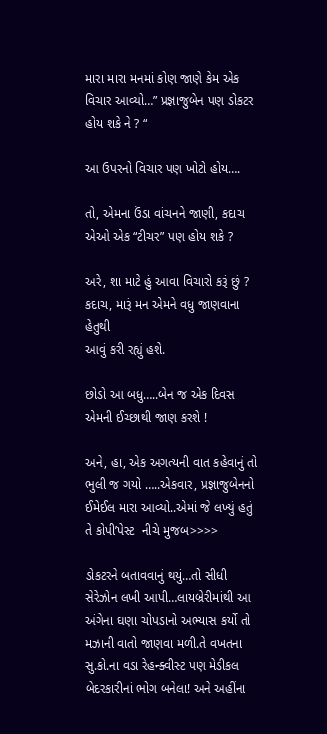મારા મારા મનમાં કોણ જાણે કેમ એક વિચાર આવ્યો…” પ્રજ્ઞાજુબેન પણ ડોકટર હોય શકે ને ? “

આ ઉપરનો વિચાર પણ ખોટો હોય….

તો, એમના ઉંડા વાંચનને જાણી, કદાચ એઓ એક “ટીચર” પણ હોય શકે ?

અરે, શા માટે હું આવા વિચારો કરૂં છું ? કદાચ, મારૂં મન એમને વધુ જાણવાના હેતુથી
આવું કરી રહ્યું હશે.

છોડો આ બધુ…..બેન જ એક દિવસ એમની ઈચ્છાથી જાણ કરશે !

અને, હા, એક અગત્યની વાત કહેવાનું તો ભુલી જ ગયો …..એકવાર, પ્રજ્ઞાજુબેનનો ઈમેઈલ મારા આવ્યો..એમાં જે લખ્યું હતું તે કોપી’પેસ્ટ  નીચે મુજબ>>>>

ડોકટરને બતાવવાનું થયું…તો સીધી સેરેઝોન લખી આપી…લાયબ્રેરીમાંથી આ અંગેના ઘણા ચોપડાનો અભ્યાસ કર્યો તો મઝાની વાતો જાણવા મળી.તે વખતના સુ.કો.ના વડા રેહન્ક્વીસ્ટ પણ મેડીકલ બેદરકારીનાં ભોગ બનેલા! અને અહીંના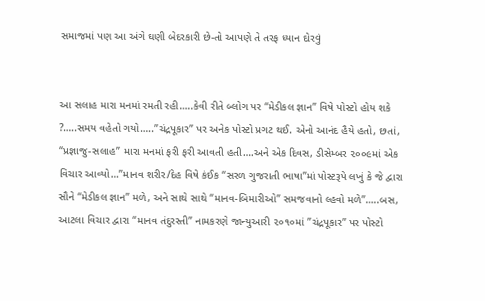સમાજમાં પણ આ અંગે ઘણી બેદરકારી છે-તો આપણે તે તરફ ધ્યાન દોરવું


આ સલાહ મારા મનમાં રમતી રહી…..કેવી રીતે બ્લોગ પર “મેડીકલ જ્ઞાન” વિષે પોસ્ટો હોય શકે ?…..સમય વહેતો ગયો…..”ચંદ્રપૂકાર” પર અનેક પોસ્ટો પ્રગટ થઈ. એનો આનંદ હૈયે હતો, છતાં, “પ્રજ્ઞાજુ-સલાહ” મારા મનમાં ફરી ફરી આવતી હતી….અને એક દિવસ, ડીસેમ્બર ૨૦૦૯માં એક વિચાર આવ્યો…”માનવ શરીર/દેહ વિષે કંઈક “સરળ ગુજરાતી ભાષા”માં પોસ્ટરૂપે લખું કે જે દ્વારા સૌને “મેડીકલ જ્ઞાન” મળે, અને સાથે સાથે “માનવ-બિમારીઓ” સમજવાનો લ્હવો મળે”…..બસ, આટલા વિચાર દ્વારા “માનવ તંદુરસ્તી” નામકરણે જાન્યુઆરી ૨૦૧૦માં ”ચંદ્રપૂકાર” પર પોસ્ટો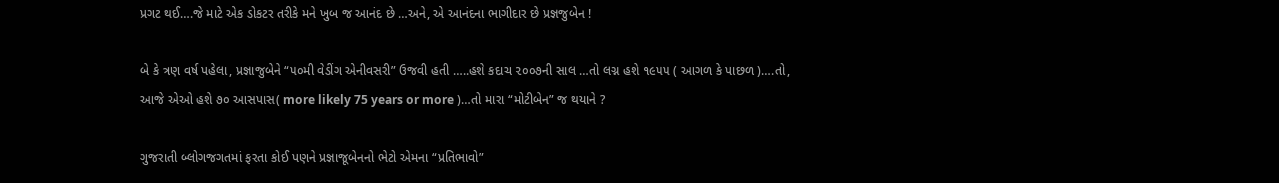પ્રગટ થઈ….જે માટે એક ડોકટર તરીકે મને ખુબ જ આનંદ છે …અને, એ આનંદના ભાગીદાર છે પ્રજ્ઞજુબેન !

બે કે ત્રણ વર્ષ પહેલા, પ્રજ્ઞાજુબેને “૫૦મી વેડીંગ એનીવસરી” ઉજવી હતી …..હશે કદાચ ૨૦૦૭ની સાલ …તો લગ્ન હશે ૧૯૫૫ ( આગળ કે પાછળ )….તો, આજે એઓ હશે ૭૦ આસપાસ( more likely 75 years or more )…તો મારા “મોટીબેન” જ થયાને ?

ગુજરાતી બ્લોગજગતમાં ફરતા કોઈ પણને પ્રજ્ઞાજૂબેનનો ભેટો એમના “પ્રતિભાવો”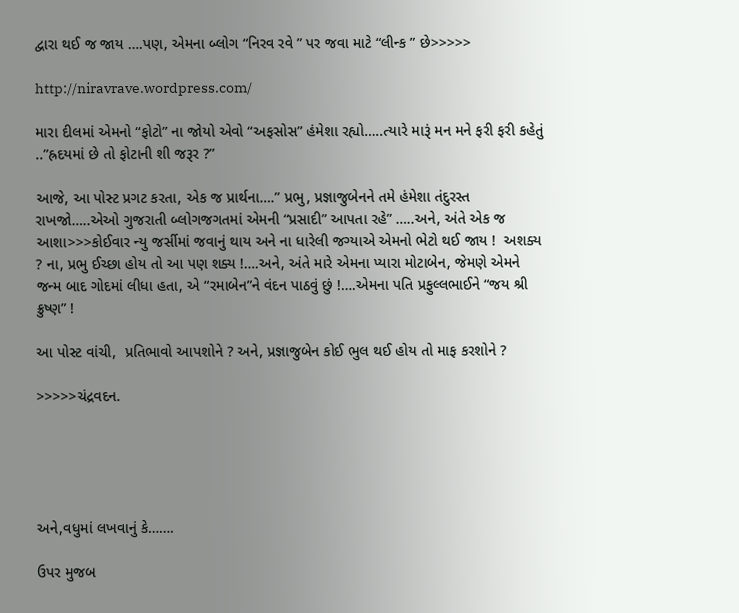દ્વારા થઈ જ જાય ….પણ, એમના બ્લોગ “નિરવ રવે ” પર જવા માટે “લીન્ક ” છે>>>>>

http://niravrave.wordpress.com/

મારા દીલમાં એમનો “ફોટો” ના જોયો એવો “અફસોસ” હંમેશા રહ્યો…..ત્યારે મારૂં મન મને ફરી ફરી કહેતું ..”હ્રદયમાં છે તો ફોટાની શી જરૂર ?”

આજે, આ પોસ્ટ પ્રગટ કરતા, એક જ પ્રાર્થના….” પ્રભુ, પ્રજ્ઞાજુબેનને તમે હંમેશા તંદુરસ્ત રાખજો…..એઓ ગુજરાતી બ્લોગજગતમાં એમની “પ્રસાદી” આપતા રહે” …..અને, અંતે એક જ આશા>>>કોઈવાર ન્યુ જર્સીમાં જવાનું થાય અને ના ધારેલી જગ્યાએ એમનો ભેટો થઈ જાય !  અશક્ય ? ના, પ્રભુ ઈચ્છા હોય તો આ પણ શક્ય !….અને, અંતે મારે એમના પ્યારા મોટાબેન, જેમણે એમને જન્મ બાદ ગોદમાં લીધા હતા, એ “રમાબેન”ને વંદન પાઠવું છું !….એમના પતિ પ્રફુલ્લભાઈને “જય શ્રી ક્રુષ્ણ” !

આ પોસ્ટ વાંચી,  પ્રતિભાવો આપશોને ? અને, પ્રજ્ઞાજુબેન કોઈ ભુલ થઈ હોય તો માફ કરશોને ?

>>>>>ચંદ્રવદન.





અને,વધુમાં લખવાનું કે…….

ઉપર મુજબ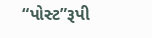“પોસ્ટ”રૂપી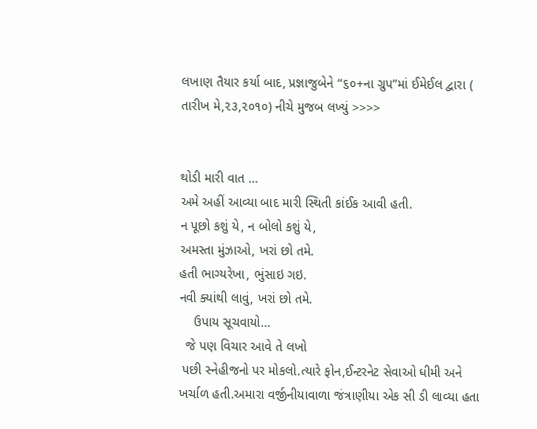લખાણ તૈયાર કર્યા બાદ, પ્રજ્ઞાજુબેને “૬૦+ના ગ્રુપ”માં ઈમેઈલ દ્વારા ( તારીખ મે,૨૩,૨૦૧૦) નીચે મુજબ લખ્યું >>>>


થોડી મારી વાત …
અમે અહીં આવ્યા બાદ મારી સ્થિતી કાંઈક આવી હતી.
ન પૂછો કશું યે, ન બોલો કશું યે,
અમસ્તા મુંઝાઓ, ખરાં છો તમે.
હતી ભાગ્યરેખા, ભુંસાઇ ગઇ.
નવી ક્યાંથી લાવું, ખરાં છો તમે.
    ઉપાય સૂચવાયો…
  જે પણ વિચાર આવે તે લખો
 પછી સ્નેહીજનો પર મોકલો.ત્યારે ફોન,ઈન્ટરનેટ સેવાઓ ધીમી અને ખર્ચાળ હતી.અમારા વર્જીનીયાવાળા જંત્રાણીયા એક સી ડી લાવ્યા હતા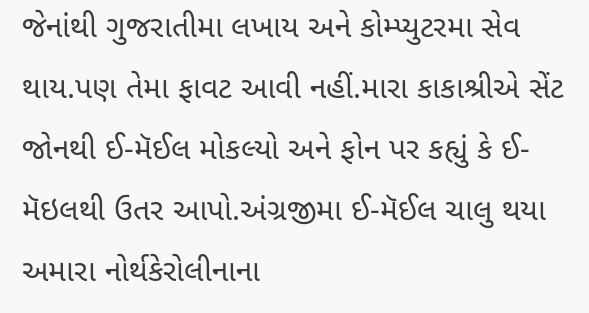જેનાંથી ગુજરાતીમા લખાય અને કોમ્પ્યુટરમા સેવ થાય.પણ તેમા ફાવટ આવી નહીં.મારા કાકાશ્રીએ સેંટ જોનથી ઈ-મૅઈલ મોકલ્યો અને ફોન પર કહ્યું કે ઈ-મૅઇલથી ઉતર આપો.અંગ્રજીમા ઈ-મૅઈલ ચાલુ થયા અમારા નોર્થકેરોલીનાના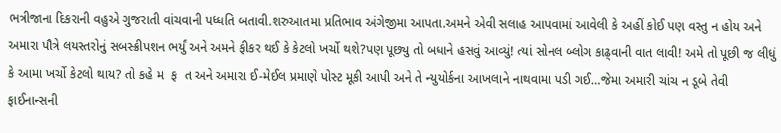ભત્રીજાના દિકરાની વહુએ ગુજરાતી વાંચવાની પધ્ધતિ બતાવી.શરુઆતમા પ્રતિભાવ અંગેજીમા આપતા.અમને એવી સલાહ આપવામાં આવેલી કે અહીં કોઈ પણ વસ્તુ ન હોય અને અમારા પૌત્રે લયસ્તરોનું સબસ્ક્રીપશન ભર્યું અને અમને ફીકર થઈ કે કેટલો ખર્ચો થશે?પણ પૂછ્યુ તો બધાને હસવું આવ્યું! ત્યાં સોનલ બ્લોગ કાઢ્વાની વાત લાવી! અમે તો પૂછી જ લીધું કે આમા ખર્ચો કેટલો થાય? તો કહે મ  ફ  ત અને અમારા ઈ-મેઈલ પ્રમાણે પોસ્ટ મૂકી આપી અને તે ન્યુયોર્કના આખલાને નાથવામા પડી ગઈ…જેમા અમારી ચાંચ ન ડૂબે તેવી ફાઈનાન્સની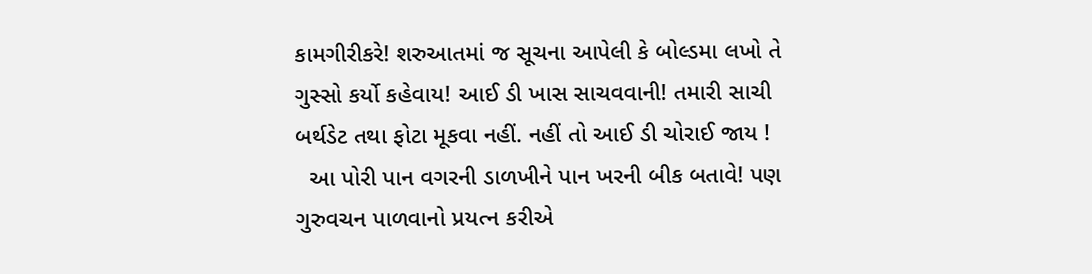કામગીરીકરે! શરુઆતમાં જ સૂચના આપેલી કે બોલ્ડમા લખો તે ગુસ્સો કર્યો કહેવાય! આઈ ડી ખાસ સાચવવાની! તમારી સાચી બર્થડેટ તથા ફોટા મૂકવા નહીં. નહીં તો આઈ ડી ચોરાઈ જાય !
  આ પોરી પાન વગરની ડાળખીને પાન ખરની બીક બતાવે! પણ ગુરુવચન પાળવાનો પ્રયત્ન કરીએ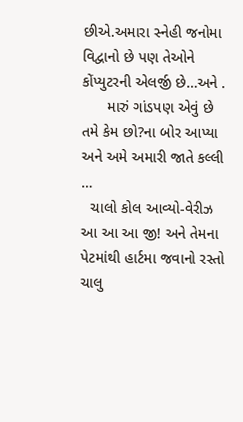છીએ.અમારા સ્નેહી જનોમા વિદ્વાનો છે પણ તેઓને કોંપ્યુટરની એલર્જી છે…અને .
      મારું ગાંડપણ એવું છે તમે કેમ છો?ના બોર આપ્યા અને અમે અમારી જાતે કલ્લી …
  ચાલો કોલ આવ્યો-વેરીઝ આ આ આ જી! અને તેમના પેટમાંથી હાર્ટમા જવાનો રસ્તો ચાલુ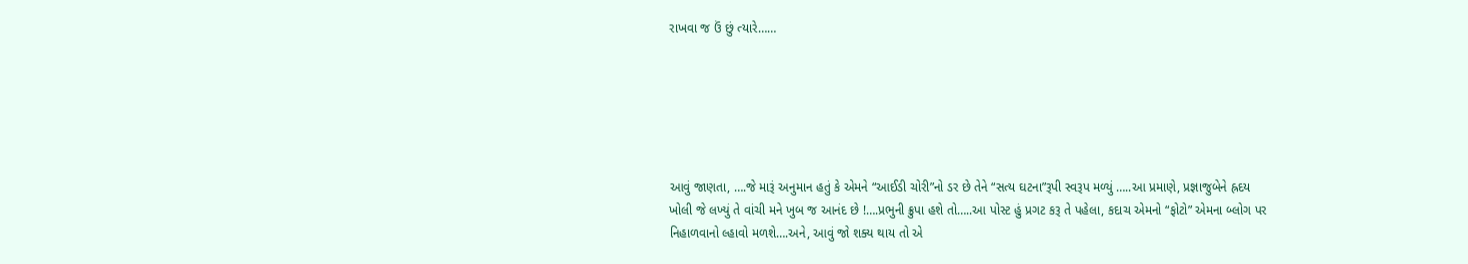રાખવા જ ઉં છું ત્યારે……






આવું જાણતા, ….જે મારૂં અનુમાન હતું કે એમને “આઈડી ચોરી”નો ડર છે તેને “સત્ય ઘટના”રૂપી સ્વરૂપ મળ્યું …..આ પ્રમાણે, પ્રજ્ઞાજુબેને હ્રદય ખોલી જે લખ્યું તે વાંચી મને ખુબ જ આનંદ છે !….પ્રભુની ક્રુપા હશે તો…..આ પોસ્ટ હું પ્રગટ કરૂ તે પહેલા, કદાચ એમનો “ફોટો” એમના બ્લોગ પર નિહાળવાનો લ્હાવો મળશે….અને, આવું જો શક્ય થાય તો એ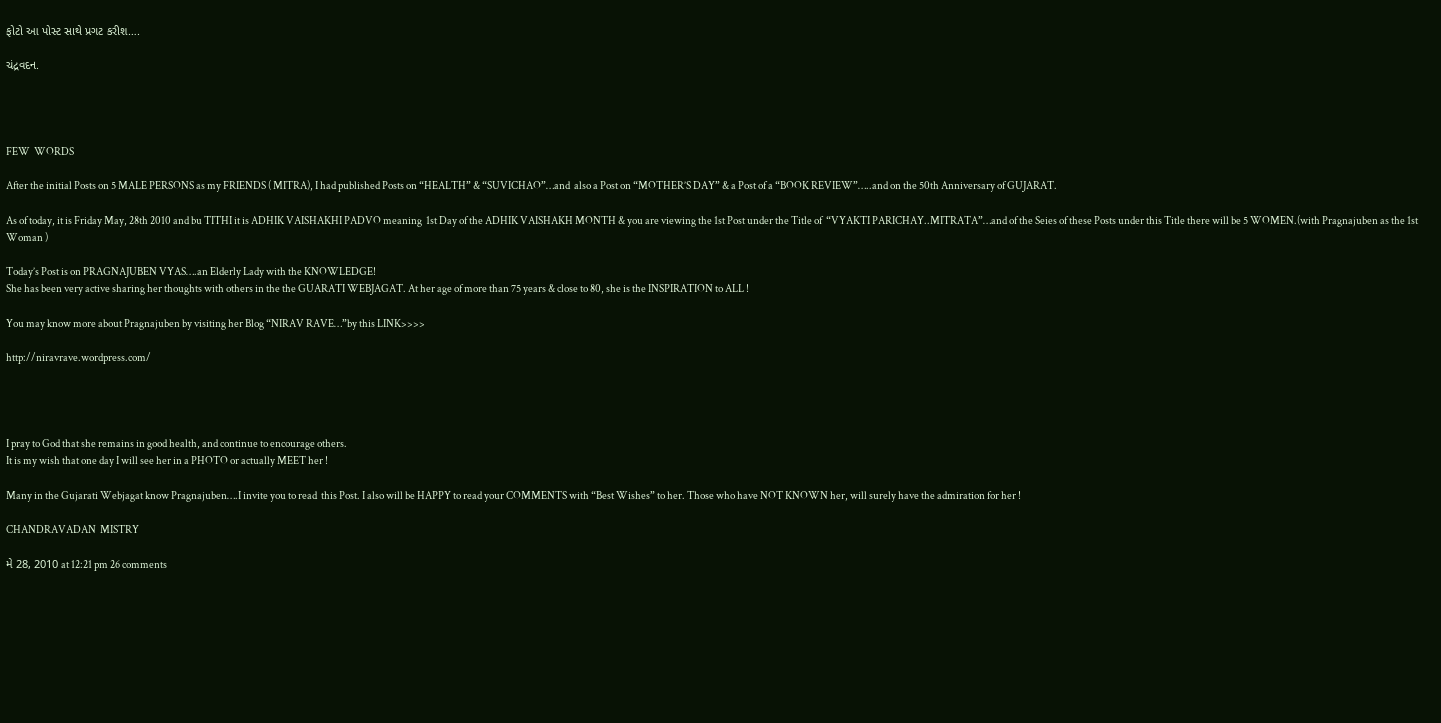ફોટો આ પોસ્ટ સાથે પ્રગટ કરીશ….

ચંદ્રવદન.




FEW  WORDS

After the initial Posts on 5 MALE PERSONS as my FRIENDS ( MITRA), I had published Posts on “HEALTH” & “SUVICHAO”…and  also a Post on “MOTHER’S DAY” & a Post of a “BOOK REVIEW”…..and on the 50th Anniversary of GUJARAT.

As of today, it is Friday May, 28th 2010 and bu TITHI it is ADHIK VAISHAKHI PADVO meaning  1st Day of the ADHIK VAISHAKH MONTH & you are viewing the 1st Post under the Title of  “VYAKTI PARICHAY..MITRATA”…and of the Seies of these Posts under this Title there will be 5 WOMEN.(with Pragnajuben as the 1st Woman )

Today’s Post is on PRAGNAJUBEN VYAS….an Elderly Lady with the KNOWLEDGE!
She has been very active sharing her thoughts with others in the the GUARATI WEBJAGAT. At her age of more than 75 years & close to 80, she is the INSPIRATION to ALL !

You may know more about Pragnajuben by visiting her Blog “NIRAV RAVE…”by this LINK>>>>

http://niravrave.wordpress.com/




I pray to God that she remains in good health, and continue to encourage others.
It is my wish that one day I will see her in a PHOTO or actually MEET her !

Many in the Gujarati Webjagat know Pragnajuben….I invite you to read  this Post. I also will be HAPPY to read your COMMENTS with “Best Wishes” to her. Those who have NOT KNOWN her, will surely have the admiration for her !

CHANDRAVADAN  MISTRY

મે 28, 2010 at 12:21 pm 26 comments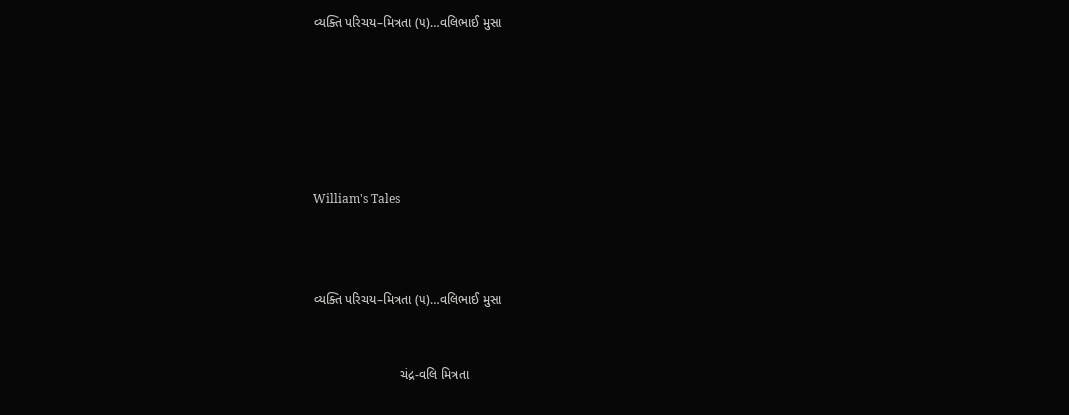વ્યક્તિ પરિચય–મિત્રતા (૫)…વલિભાઈ મુસા






William's Tales



વ્યક્તિ પરિચય–મિત્રતા (૫)…વલિભાઈ મુસા


                        ચંદ્ર-વલિ મિત્રતા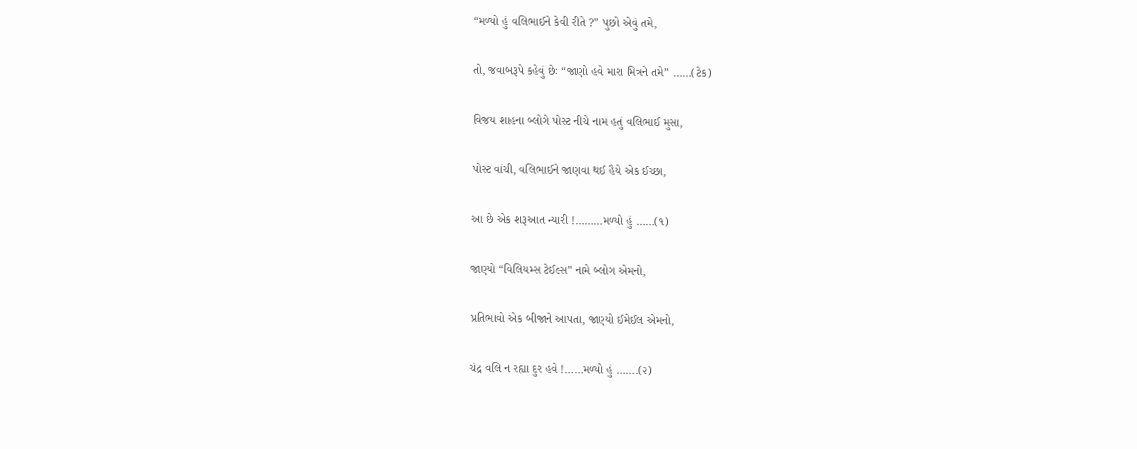“મળ્યો હું વલિભાઈને કેવી રીતે ?” પુછો એવું તમે,

તો, જવાબરૂપે કહેવું છેઃ “જાણો હવે મારા મિત્રને તમે” ……(ટેક)

વિજય શાહના બ્લોગે પોસ્ટ નીચે નામ હતું વલિભાઈ મુસા,

પોસ્ટ વાંચી, વલિભાઈને જાણવા થઈ હૈયે એક ઈચ્છા,

આ છે એક શરૂઆત ન્યારી !………મળ્યો હું ……(૧)

જાણ્યો “વિલિયમ્સ ટેઈલ્સ” નામે બ્લોગ એમનો,

પ્રતિભાવો એક બીજાને આપતા, જાણ્યો ઈમેઈલ એમનો,

ચંદ્ર વલિ ન રહ્યા દુર હવે !……મળ્યો હું …….(૨)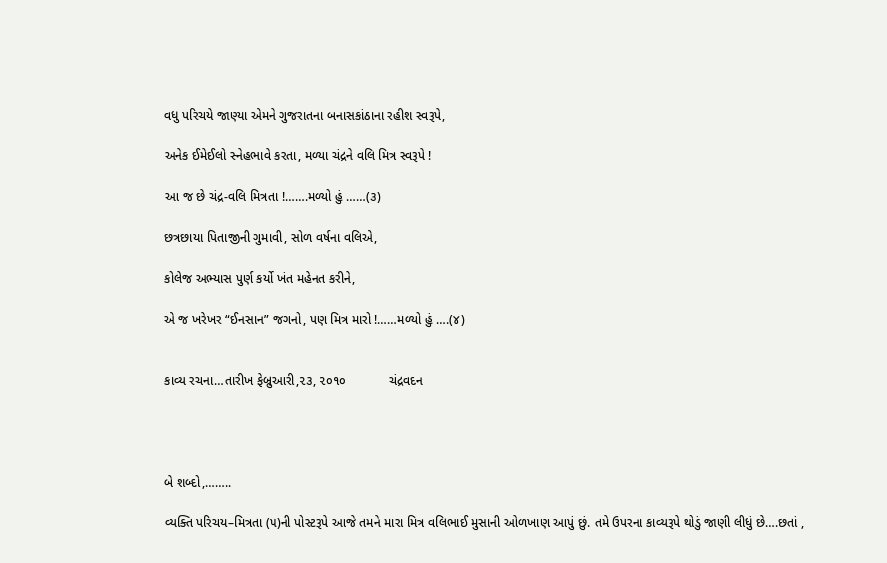વધુ પરિચયે જાણ્યા એમને ગુજરાતના બનાસકાંઠાના રહીશ સ્વરૂપે,

અનેક ઈમેઈલો સ્નેહભાવે કરતા, મળ્યા ચંદ્રને વલિ મિત્ર સ્વરૂપે !

આ જ છે ચંદ્ર-વલિ મિત્રતા !…….મળ્યો હું ……(૩)

છત્રછાયા પિતાજીની ગુમાવી, સોળ વર્ષના વલિએ,

કોલેજ અભ્યાસ પુર્ણ કર્યો ખંત મહેનત કરીને,

એ જ ખરેખર “ઈનસાન” જગનો, પણ મિત્ર મારો !……મળ્યો હું ….(૪)


કાવ્ય રચના…તારીખ ફેબ્રુઆરી,૨૩, ૨૦૧૦            ચંદ્રવદન




બે શબ્દો,……..

વ્યક્તિ પરિચય–મિત્રતા (૫)ની પોસ્ટરૂપે આજે તમને મારા મિત્ર વલિભાઈ મુસાની ઓળખાણ આપું છું. તમે ઉપરના કાવ્યરૂપે થોડું જાણી લીધું છે….છતાં ,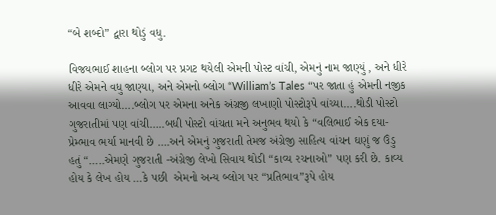“બે શબ્દો” દ્વારા થોડું વધુ.

વિજયભાઈ શાહના બ્લોગ પર પ્રગટ થયેલી એમની પોસ્ટ વાંચી, એમનું નામ જાણ્યું , અને ધીરે ધીરે એમને વધુ જાણ્યા, અને એમનો બ્લોગ “William’s Tales “પર જાતા હું એમની નજીક આવવા લાગ્યો….બ્લોગ પર એમના અનેક અંગ્રજી લખાણો પોસ્ટોરૂપે વાંચ્યા….થોડી પોસ્ટો ગુજરાતીમાં પણ વાંચી…..બધી પોસ્ટો વાંચતા મને અનુભવ થયો કે “વલિભાઈ એક દયા-પ્રેમ્ભાવ ભર્યા માનવી છે ….અને એમનું ગુજરાતી તેમજ અંગ્રેજી સાહિત્ય વાંચન ઘણું જ ઉંડુ હતું “…..એમણે ગુજરાતી -અંગ્રેજી લેખો સિવાય થોડી “કાવ્ય રચનાઓ” પણ કરી છે. કાવ્ય હોય કે લેખ હોય …કે પછી  એમનો અન્ય બ્લોગ પર “પ્રતિભાવ”રૂપે હોય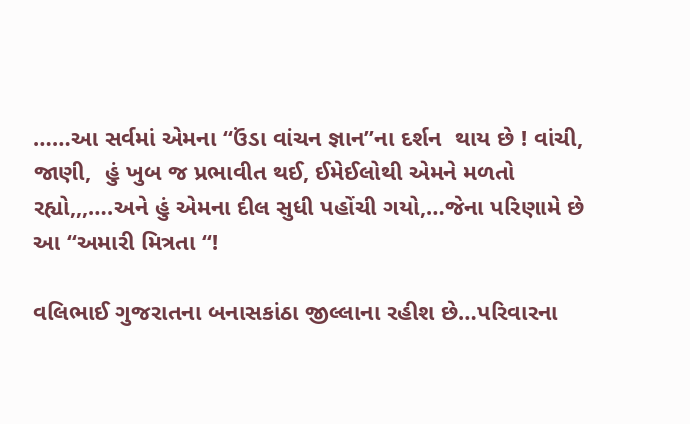……આ સર્વમાં એમના “ઉંડા વાંચન જ્ઞાન”ના દર્શન  થાય છે ! વાંચી, જાણી,  હું ખુબ જ પ્રભાવીત થઈ, ઈમેઈલોથી એમને મળતો રહ્યો,,,….અને હું એમના દીલ સુધી પહોંચી ગયો,…જેના પરિણામે છે આ “અમારી મિત્રતા “!

વલિભાઈ ગુજરાતના બનાસકાંઠા જીલ્લાના રહીશ છે…પરિવારના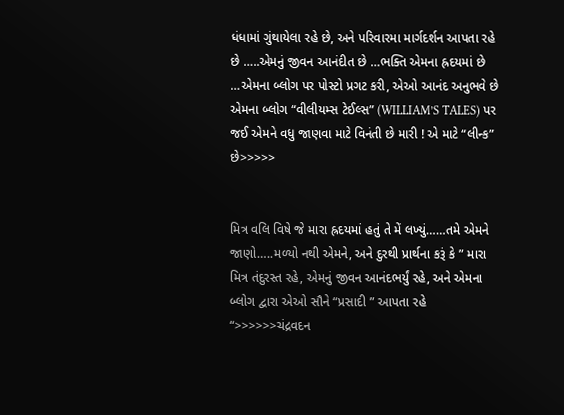ધંધામાં ગુંથાયેલા રહે છે, અને પરિવારમા માર્ગદર્શન આપતા રહે છે …..એમનું જીવન આનંદીત છે …ભક્તિ એમના હ્રદયમાં છે …એમના બ્લોગ પર પોસ્ટો પ્રગટ કરી, એઓ આનંદ અનુભવે છે એમના બ્લોગ “વીલીયમ્સ ટેઈલ્સ” (WILLIAM’S TALES) પર જઈ એમને વધુ જાણવા માટે વિનંતી છે મારી ! એ માટે “લીન્ક” છે>>>>>


મિત્ર વલિ વિષે જે મારા હ્રદયમાં હતું તે મેં લખ્યું……તમે એમને જાણો…..મળ્યો નથી એમને, અને દુરથી પ્રાર્થના કરૂં કે ” મારા મિત્ર તંદુરસ્ત રહે, એમનું જીવન આનંદભર્યું રહે, અને એમના બ્લોગ દ્વારા એઓ સૌને “પ્રસાદી ” આપતા રહે “>>>>>>ચંદ્રવદન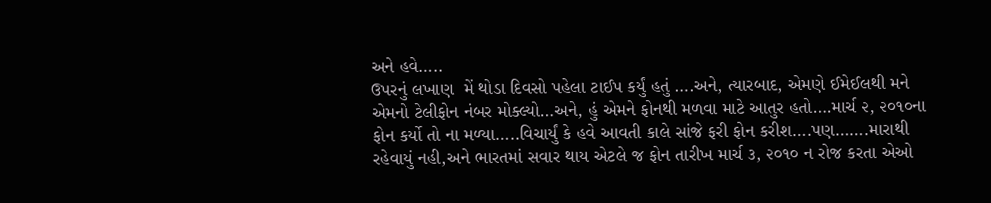અને હવે…..
ઉપરનું લખાણ  મેં થોડા દિવસો પહેલા ટાઈપ કર્યું હતું ….અને, ત્યારબાદ, એમણે ઈમેઈલથી મને એમનો ટેલીફોન નંબર મોક્લ્યો…અને, હું એમને ફોનથી મળવા માટે આતુર હતો….માર્ચ ૨, ૨૦૧૦ના ફોન કર્યો તો ના મળ્યા…..વિચાર્યું કે હવે આવતી કાલે સાંજે ફરી ફોન કરીશ….પણ…….મારાથી રહેવાયું નહી,અને ભારતમાં સવાર થાય એટલે જ ફોન તારીખ માર્ચ ૩, ૨૦૧૦ ન રોજ કરતા એઓ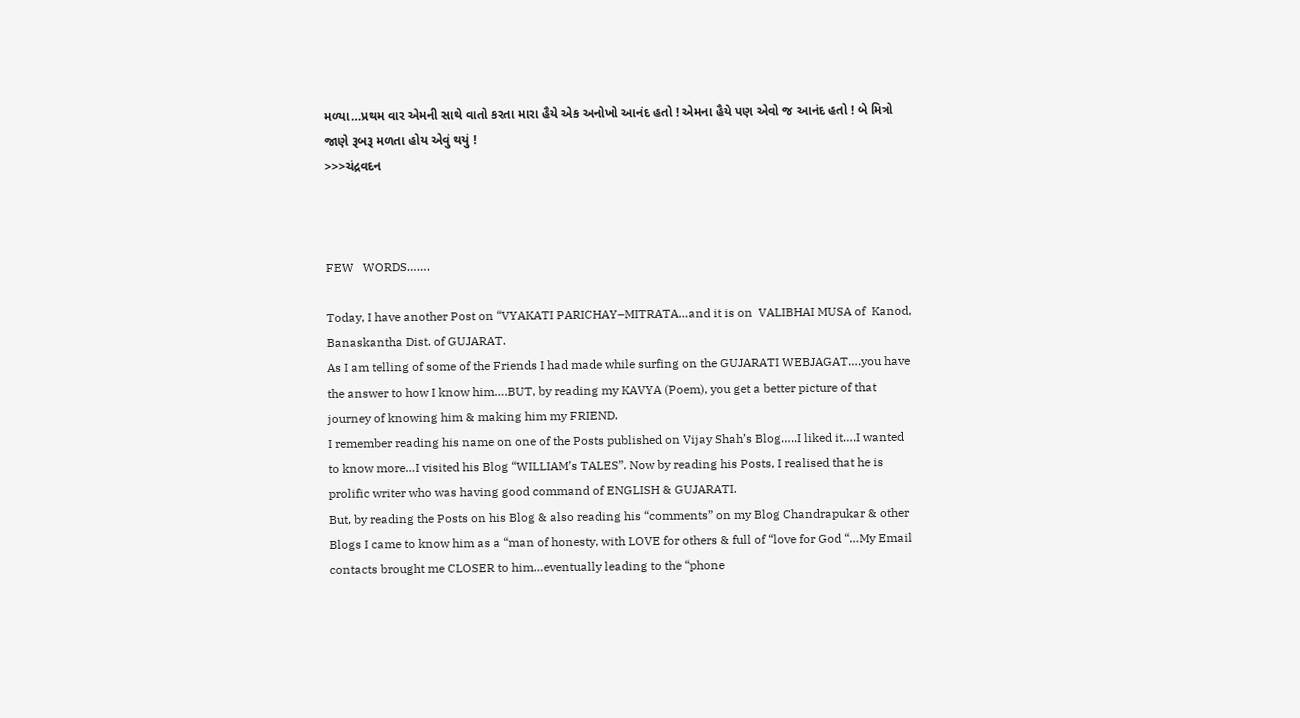મળ્યા…પ્રથમ વાર એમની સાથે વાતો કરતા મારા હૈયે એક અનોખો આનંદ હતો ! એમના હૈયે પણ એવો જ આનંદ હતો ! બે મિત્રો જાણે રૂબરૂ મળતા હોય એવું થયું !
>>>ચંદ્રવદન



FEW   WORDS…….

Today, I have another Post on “VYAKATI PARICHAY–MITRATA…and it is on  VALIBHAI MUSA of  Kanod, Banaskantha Dist. of GUJARAT.
As I am telling of some of the Friends I had made while surfing on the GUJARATI WEBJAGAT….you have the answer to how I know him….BUT, by reading my KAVYA (Poem), you get a better picture of that journey of knowing him & making him my FRIEND.
I remember reading his name on one of the Posts published on Vijay Shah’s Blog…..I liked it….I wanted to know more…I visited his Blog “WILLIAM’s TALES”. Now by reading his Posts, I realised that he is prolific writer who was having good command of ENGLISH & GUJARATI.
But, by reading the Posts on his Blog & also reading his “comments” on my Blog Chandrapukar & other Blogs I came to know him as a “man of honesty, with LOVE for others & full of “love for God “…My Email contacts brought me CLOSER to him…eventually leading to the “phone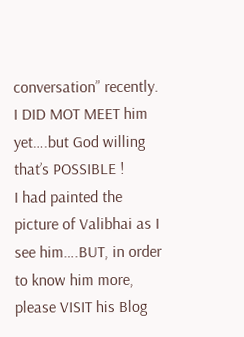conversation” recently.
I DID MOT MEET him yet….but God willing that’s POSSIBLE !
I had painted the picture of Valibhai as I see him….BUT, in order to know him more, please VISIT his Blog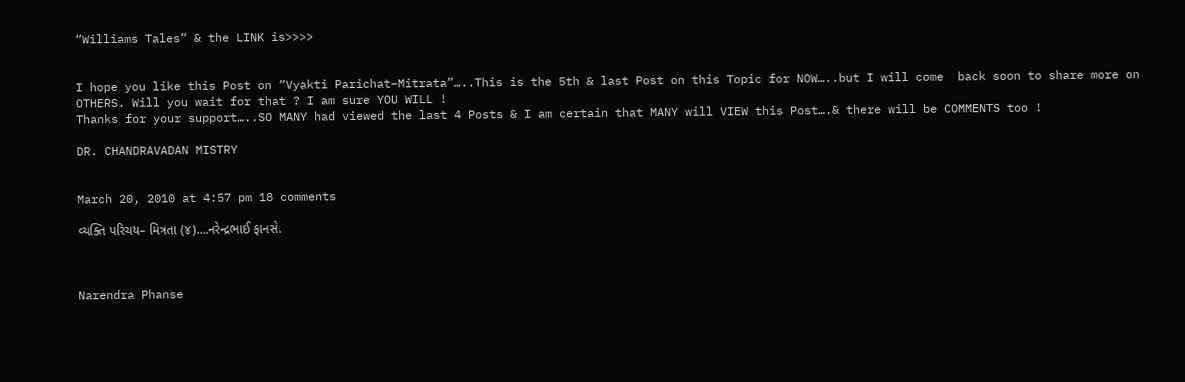“Williams Tales” & the LINK is>>>>


I hope you like this Post on “Vyakti Parichat–Mitrata”…..This is the 5th & last Post on this Topic for NOW…..but I will come  back soon to share more on OTHERS. Will you wait for that ? I am sure YOU WILL !
Thanks for your support…..SO MANY had viewed the last 4 Posts & I am certain that MANY will VIEW this Post….& there will be COMMENTS too !

DR. CHANDRAVADAN MISTRY


March 20, 2010 at 4:57 pm 18 comments

વ્યક્તિ પરિચય– મિત્રતા (૪)….નરેન્દ્રભાઈ ફાનસે.



Narendra Phanse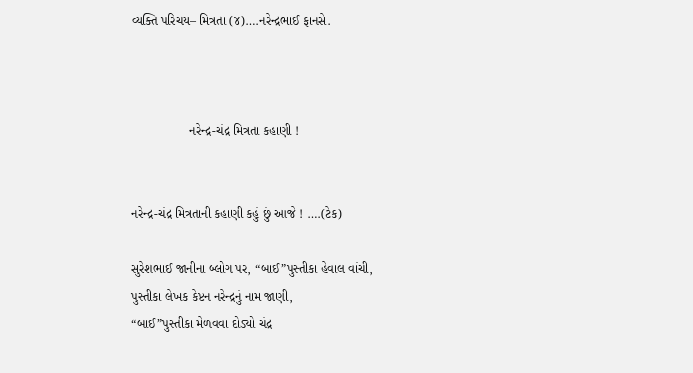વ્યક્તિ પરિચય– મિત્રતા (૪)….નરેન્દ્રભાઈ ફાનસે.



                નરેન્દ્ર-ચંદ્ર મિત્રતા કહાણી !


નરેન્દ્ર-ચંદ્ર મિત્રતાની કહાણી કહું છું આજે ! ….(ટેક)

સુરેશભાઈ જાનીના બ્લોગ પર, “બાઈ”પુસ્તીકા હેવાલ વાંચી,
પુસ્તીકા લેખક કેપ્ટન નરેન્દ્રનું નામ જાણી,
“બાઈ”પુસ્તીકા મેળવવા દોડ્યો ચંદ્ર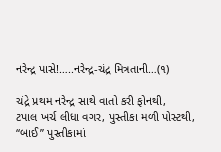નરેન્દ્ર પાસે!…..નરેન્દ્ર-ચંદ્ર મિત્રતાની…(૧)

ચંદ્રે પ્રથમ નરેન્દ્ર સાથે વાતો કરી ફોનથી,
ટપાલ ખર્ચ લીધા વગર, પુસ્તીકા મળી પોસ્ટથી,
“બાઈ” પુસ્તીકામાં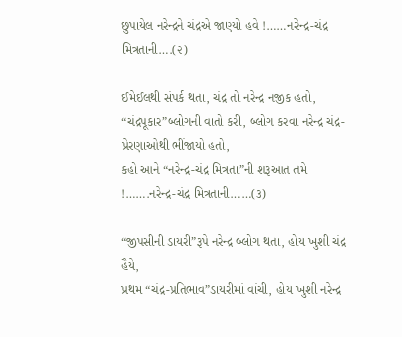છુપાયેલ નરેન્દ્રને ચંદ્રએ જાણ્યો હવે !……નરેન્દ્ર-ચંદ્ર મિત્રતાની….(૨)

ઈમેઈલથી સંપર્ક થતા, ચંદ્ર તો નરેન્દ્ર નજીક હતો,
“ચંદ્રપૂકાર”બ્લોગની વાતો કરી, બ્લોગ કરવા નરેન્દ્ર ચંદ્ર-પ્રેરણાઓથી ભીંજાયો હતો,
કહો આને “નરેન્દ્ર-ચંદ્ર મિત્રતા”ની શરૂઆત તમે !…….નરેન્દ્ર-ચંદ્ર મિત્રતાની……(૩)

“જીપસીની ડાયરી”રૂપે નરેન્દ્ર બ્લોગ થતા, હોય ખુશી ચંદ્ર હૈયે,
પ્રથમ “ચંદ્ર-પ્રતિભાવ”ડાયરીમાં વાંચી, હોય ખુશી નરેન્દ્ર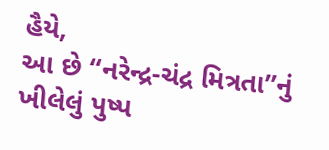હૈયે,
આ છે “નરેન્દ્ર-ચંદ્ર મિત્રતા”નું ખીલેલું પુષ્પ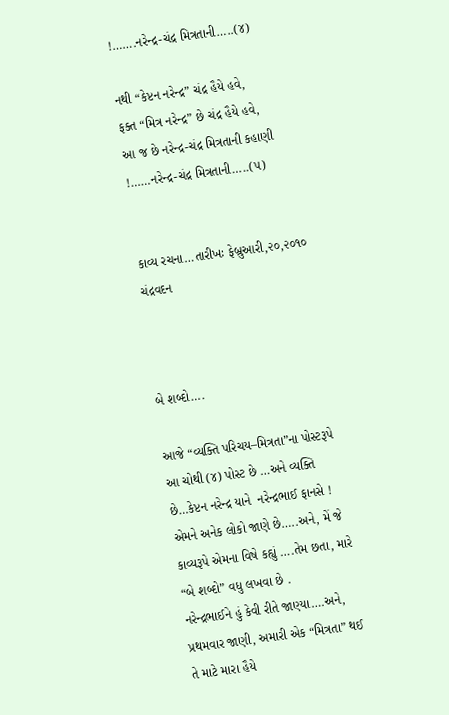!…….નરેન્દ્ર-ચંદ્ર મિત્રતાની…..(૪)

નથી “કેપ્ટન નરેન્દ્ર” ચંદ્ર હૈયે હવે,
ફક્ત “મિત્ર નરેન્દ્ર” છે ચંદ્ર હૈયે હવે,
આ જ છે નરેન્દ્ર-ચંદ્ર મિત્રતાની કહાણી !……નરેન્દ્ર-ચંદ્ર મિત્રતાની…..(૫)


કાવ્ય રચના…તારીખઃ ફેબ્રુઆરી,૨૦,૨૦૧૦            ચંદ્રવદન



બે શબ્દો….

આજે “વ્યક્તિ પરિચય–મિત્રતા”ના પોસ્ટરૂપે આ ચોથી (૪) પોસ્ટ છે …અને વ્યક્તિ છે…કેપ્ટન નરેન્દ્ર યાને  નરેન્દ્રભાઈ ફાનસે ! એમને અનેક લોકો જાણે છે…..અને, મેં જે કાવ્યરૂપે એમના વિષે કહ્યું ….તેમ છતા, મારે “બે શબ્દો” વધુ લખવા છે .
નરેન્દ્રભાઈને હું કેવી રીતે જાણ્યા….અને, પ્રથમવાર જાણી, અમારી એક “મિત્રતા” થઈ તે માટે મારા હૈયે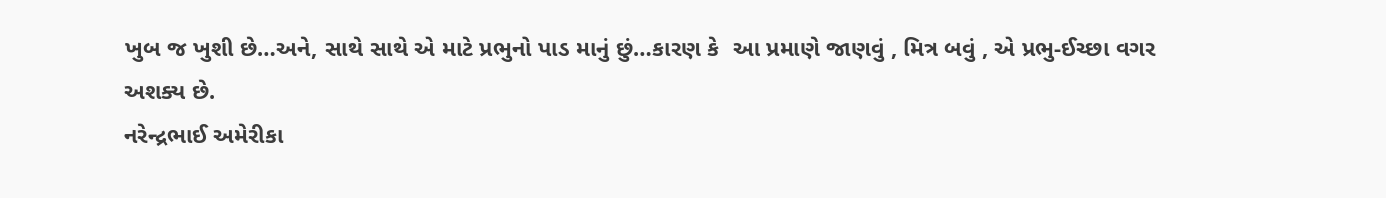ખુબ જ ખુશી છે…અને, સાથે સાથે એ માટે પ્રભુનો પાડ માનું છું…કારણ કે  આ પ્રમાણે જાણવું , મિત્ર બવું , એ પ્રભુ-ઈચ્છા વગર અશક્ય છે.
નરેન્દ્રભાઈ અમેરીકા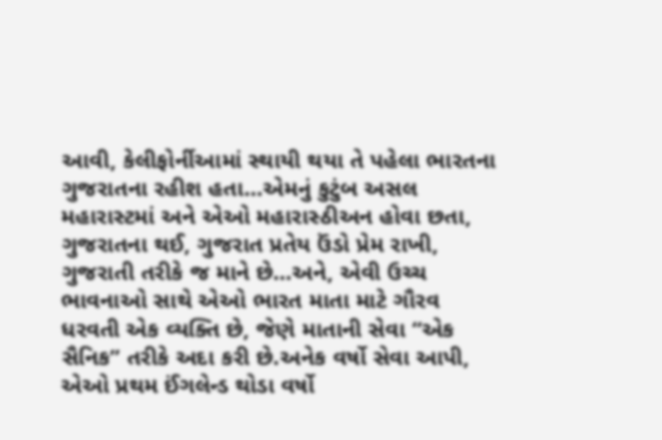આવી, કેલીફોર્નીઆમાં સ્થાયી થયા તે પહેલા ભારતના ગુજરાતના રહીશ હતા…એમનું કુટુંબ અસલ મહારાસ્ટમાં અને એઓ મહારાસ્ઠીઅન હોવા છતા, ગુજરાતના થઈ, ગુજરાત પ્રતેય ઉંડો પ્રેમ રાખી, ગુજરાતી તરીકે જ માને છે…અને, એવી ઉચ્ચ ભાવનાઓ સાથે એઓ ભારત માતા માટે ગૌરવ ધરવતી એક વ્યક્તિ છે, જેણે માતાની સેવા “એક સૈનિક” તરીકે અદા કરી છે.અનેક વર્ષો સેવા આપી, એઓ પ્રથમ ઈંગલેન્ડ થોડા વર્ષો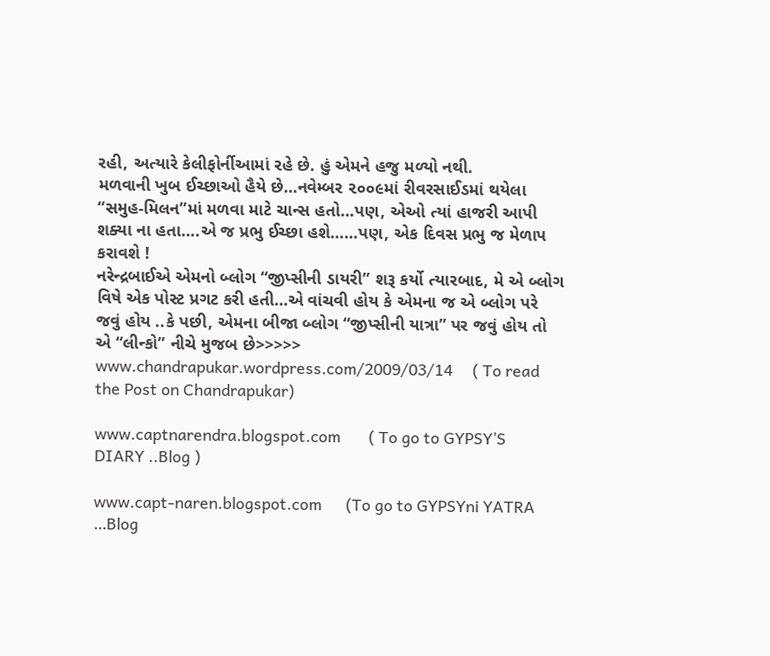રહી, અત્યારે કેલીફોર્નીઆમાં રહે છે. હું એમને હજુ મળ્યો નથી.
મળવાની ખુબ ઈચ્છાઓ હૈયે છે…નવેમ્બર ૨૦૦૯માં રીવરસાઈડમાં થયેલા “સમુહ-મિલન”માં મળવા માટે ચાન્સ હતો…પણ, એઓ ત્યાં હાજરી આપી શક્યા ના હતા….એ જ પ્રભુ ઈચ્છા હશે……પણ, એક દિવસ પ્રભુ જ મેળાપ કરાવશે !
નરેન્દ્રબાઈએ એમનો બ્લોગ “જીપ્સીની ડાયરી” શરૂ કર્યો ત્યારબાદ, મે એ બ્લોગ વિષે એક પોસ્ટ પ્રગટ કરી હતી…એ વાંચવી હોય કે એમના જ એ બ્લોગ પરે જવું હોય ..કે પછી, એમના બીજા બ્લોગ “જીપ્સીની યાત્રા” પર જવું હોય તો એ “લીન્કો” નીચે મુજબ છે>>>>>
www.chandrapukar.wordpress.com/2009/03/14     ( To read the Post on Chandrapukar)

www.captnarendra.blogspot.com       ( To go to GYPSY’S DIARY ..Blog )

www.capt-naren.blogspot.com      (To go to GYPSYni YATRA …Blog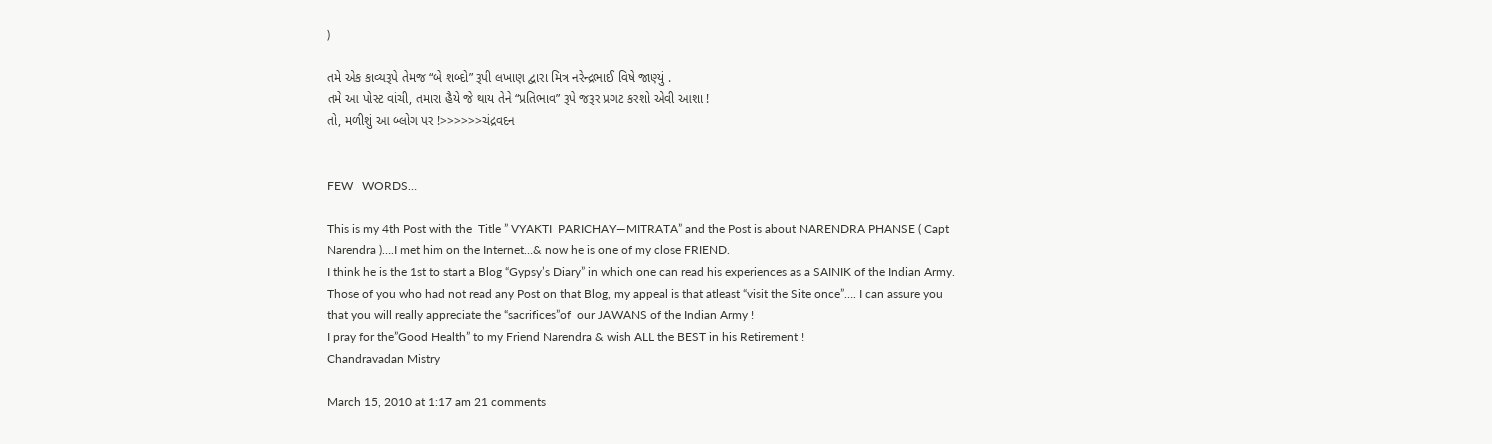)

તમે એક કાવ્યરૂપે તેમજ “બે શબ્દો” રૂપી લખાણ દ્વારા મિત્ર નરેન્દ્રભાઈ વિષે જાણ્યું .
તમે આ પોસ્ટ વાંચી, તમારા હૈયે જે થાય તેને “પ્રતિભાવ” રૂપે જરૂર પ્રગટ કરશો એવી આશા !
તો, મળીશું આ બ્લોગ પર !>>>>>>ચંદ્રવદન


FEW   WORDS…

This is my 4th Post with the  Title ” VYAKTI  PARICHAY—MITRATA” and the Post is about NARENDRA PHANSE ( Capt Narendra )….I met him on the Internet…& now he is one of my close FRIEND.
I think he is the 1st to start a Blog “Gypsy’s Diary” in which one can read his experiences as a SAINIK of the Indian Army. Those of you who had not read any Post on that Blog, my appeal is that atleast “visit the Site once”…. I can assure you that you will really appreciate the “sacrifices”of  our JAWANS of the Indian Army !
I pray for the”Good Health” to my Friend Narendra & wish ALL the BEST in his Retirement !
Chandravadan Mistry

March 15, 2010 at 1:17 am 21 comments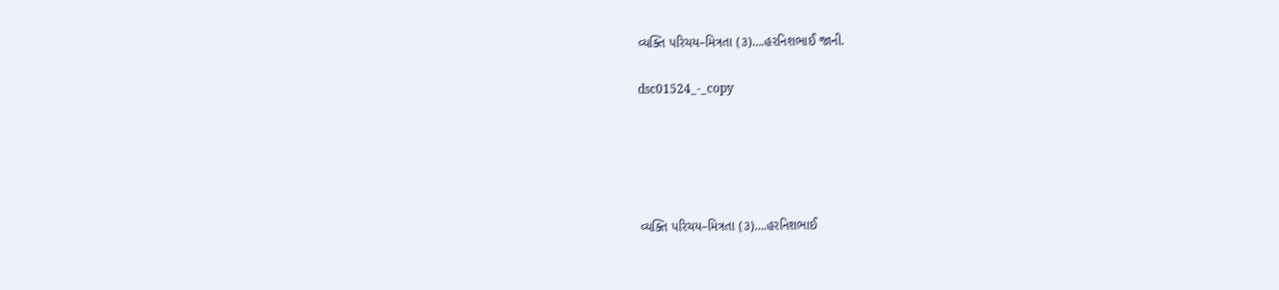વ્યક્તિ પરિચય–મિત્રતા (૩)….હરનિશભાઈ જાની.

dsc01524_-_copy





વ્યક્તિ પરિચય–મિત્રતા (૩)….હરનિશભાઈ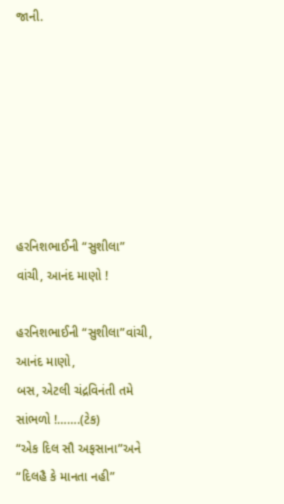જાની.







હરનિશભાઈની “સુશીલા” વાંચી, આનંદ માણો !

હરનિશભાઈની “સુશીલા”વાંચી, આનંદ માણો,
બસ, એટલી ચંદ્રવિનંતી તમે સાંભળો !…….(ટેક)
“એક દિલ સૌ અફસાના”અને “દિલહૈ કે માનતા નહી”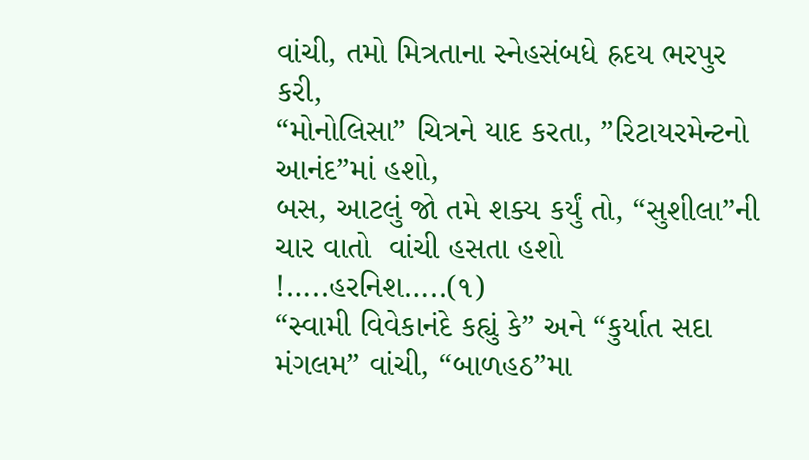વાંચી, તમો મિત્રતાના સ્નેહસંબધે હ્રદય ભરપુર કરી,
“મોનોલિસા” ચિત્રને યાદ કરતા, ”રિટાયરમેન્ટનો આનંદ”માં હશો,
બસ, આટલું જો તમે શક્ય કર્યું તો, “સુશીલા”ની ચાર વાતો  વાંચી હસતા હશો !…..હરનિશ…..(૧)
“સ્વામી વિવેકાનંદે કહ્યું કે” અને “કુર્યાત સદા મંગલમ” વાંચી, “બાળહઠ”મા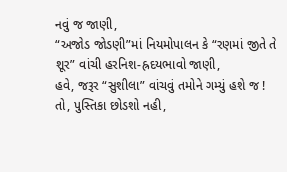નવું જ જાણી,
“અજોડ જોડણી”માં નિયમોપાલન કે “રણમાં જીતે તે શૂર” વાંચી હરનિશ-હ્રદયભાવો જાણી,
હવે, જરૂર “સુશીલા” વાંચવું તમોને ગમ્યું હશે જ !
તો, પુસ્તિકા છોડશો નહી,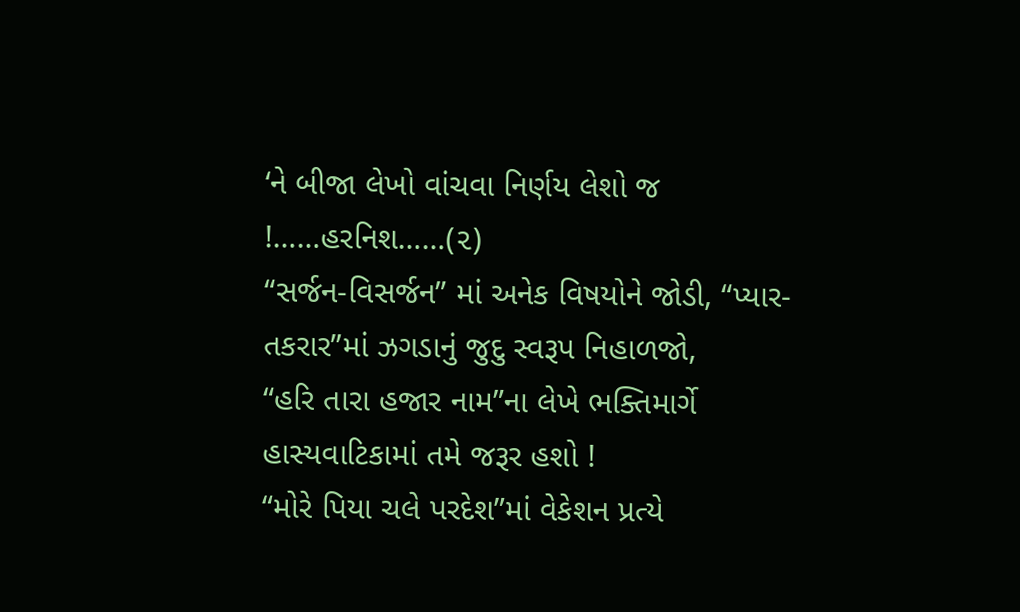‘ને બીજા લેખો વાંચવા નિર્ણય લેશો જ !……હરનિશ……(૨)
“સર્જન-વિસર્જન” માં અનેક વિષયોને જોડી, “પ્યાર-તકરાર”માં ઝગડાનું જુદુ સ્વરૂપ નિહાળજો,
“હરિ તારા હજાર નામ”ના લેખે ભક્તિમાર્ગે હાસ્યવાટિકામાં તમે જરૂર હશો !
“મોરે પિયા ચલે પરદેશ”માં વેકેશન પ્રત્યે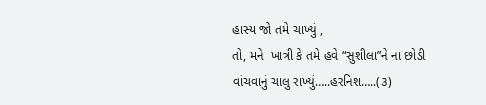હાસ્ય જો તમે ચાખ્યું ,
તો, મને  ખાત્રી કે તમે હવે “સુશીલા”ને ના છોડી વાંચવાનું ચાલુ રાખ્યું…..હરનિશ…..(૩)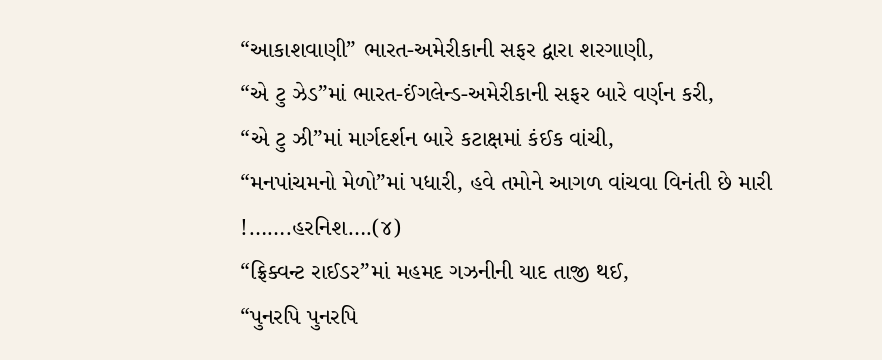“આકાશવાણી” ભારત-અમેરીકાની સફર દ્વારા શરગાણી,
“એ ટુ ઝેડ”માં ભારત-ઈંગલેન્ડ-અમેરીકાની સફર બારે વર્ણન કરી,
“એ ટુ ઝી”માં માર્ગદર્શન બારે કટાક્ષમાં કંઈક વાંચી,
“મનપાંચમનો મેળો”માં પધારી, હવે તમોને આગળ વાંચવા વિનંતી છે મારી !…….હરનિશ….(૪)
“ફ્રિક્વન્ટ રાઈડર”માં મહમદ ગઝનીની યાદ તાજી થઈ,
“પુનરપિ પુનરપિ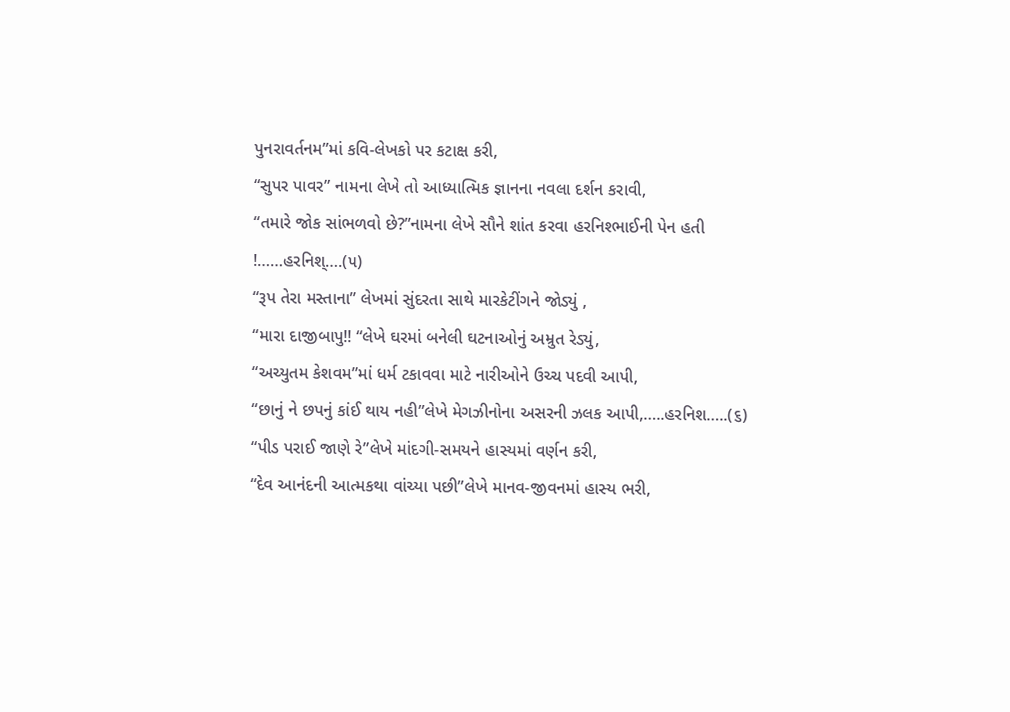પુનરાવર્તનમ”માં કવિ-લેખકો પર કટાક્ષ કરી,
“સુપર પાવર” નામના લેખે તો આધ્યાત્મિક જ્ઞાનના નવલા દર્શન કરાવી,
“તમારે જોક સાંભળવો છે?”નામના લેખે સૌને શાંત કરવા હરનિશ્ભાઈની પેન હતી !……હરનિશ્….(૫)
“રૂપ તેરા મસ્તાના” લેખમાં સુંદરતા સાથે મારકેટીંગને જોડ્યું ,
“મારા દાજીબાપુ!! “લેખે ઘરમાં બનેલી ઘટનાઓનું અમ્રુત રેડ્યું,
“અચ્યુતમ કેશવમ”માં ધર્મ ટકાવવા માટે નારીઓને ઉચ્ચ પદવી આપી,
“છાનું ને છપનું કાંઈ થાય નહી”લેખે મેગઝીનોના અસરની ઝલક આપી,…..હરનિશ…..(૬)
“પીડ પરાઈ જાણે રે”લેખે માંદગી-સમયને હાસ્યમાં વર્ણન કરી,
“દેવ આનંદની આત્મકથા વાંચ્યા પછી”લેખે માનવ-જીવનમાં હાસ્ય ભરી,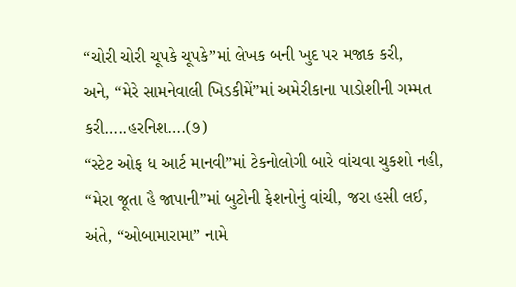“ચોરી ચોરી ચૂપકે ચૂપકે”માં લેખક બની ખુદ પર મજાક કરી,
અને, “મેરે સામનેવાલી ખિડકીમેં”માં અમેરીકાના પાડોશીની ગમ્મત કરી…..હરનિશ….(૭)
“સ્ટેટ ઓફ ધ આર્ટ માનવી”માં ટેકનોલોગી બારે વાંચવા ચુકશો નહી,
“મેરા જૂતા હૈ જાપાની”માં બુટોની ફેશનોનું વાંચી, જરા હસી લઈ,
અંતે, “ઓબામારામા” નામે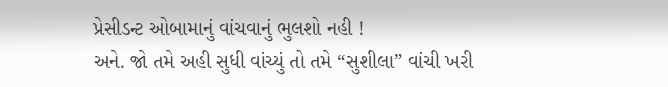પ્રેસીડન્ટ ઓબામાનું વાંચવાનું ભુલશો નહી !
અને. જો તમે અહી સુધી વાંચ્યું તો તમે “સુશીલા” વાંચી ખરી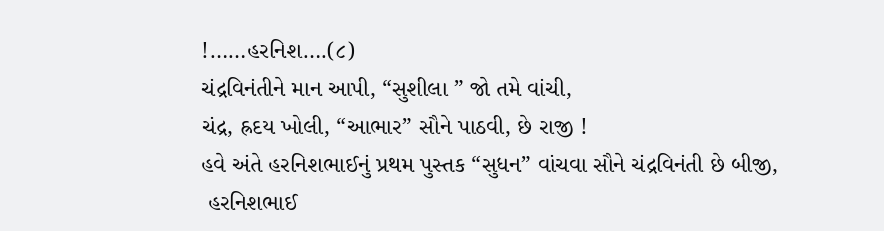!……હરનિશ….(૮)
ચંદ્રવિનંતીને માન આપી, “સુશીલા ” જો તમે વાંચી,
ચંદ્ર, હ્રદય ખોલી, “આભાર” સૌને પાઠવી, છે રાજી !
હવે અંતે હરનિશભાઈનું પ્રથમ પુસ્તક “સુધન” વાંચવા સૌને ચંદ્રવિનંતી છે બીજી,
 હરનિશભાઈ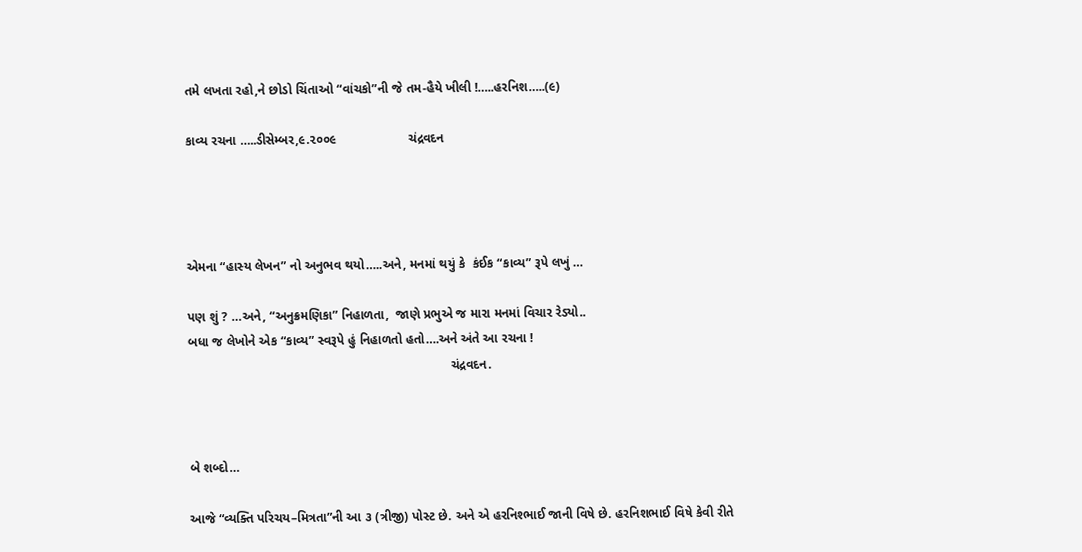તમે લખતા રહો,ને છોડો ચિંતાઓ “વાંચકો”ની જે તમ-હૈયે ખીલી !…..હરનિશ…..(૯)

કાવ્ય રચના …..ડીસેમ્બર,૯.૨૦૦૯                    ચંદ્રવદન




એમના “હાસ્ય લેખન” નો અનુભવ થયો…..અને, મનમાં થયું કે  કંઈક “કાવ્ય” રૂપે લખું …

પણ શું ? …અને, “અનુક્રમણિકા” નિહાળતા,  જાણે પ્રભુએ જ મારા મનમાં વિચાર રેડ્યો..
બધા જ લેખોને એક “કાવ્ય” સ્વરૂપે હું નિહાળતો હતો….અને અંતે આ રચના !
                                                                         ચંદ્રવદન.



બે શબ્દો…

આજે “વ્યક્તિ પરિચય–મિત્રતા”ની આ ૩ (ત્રીજી) પોસ્ટ છે. અને એ હરનિશ્ભાઈ જાની વિષે છે. હરનિશભાઈ વિષે કેવી રીતે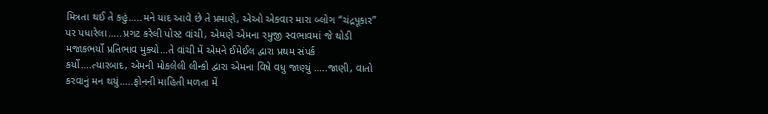મિત્રતા થઈ તે કહું…..મને યાદ આવે છે તે પ્રમાણે, એઓ એકવાર મારા બ્લોગ “ચંદ્રપૂકાર” પર પધારેલા…..પ્રગટ કરેલી પોસ્ટ વાંચી, એમણે એમના રમુજી સ્વભાવમાં જે થોડી મજાકભર્યો પ્રતિભાવ મુક્યો…તે વાંચી મેં એમને ઈમેઈલ દ્વારા પ્રથમ સંપર્ક કર્યો….ત્યારબાદ, એમની મોકલેલી લીન્કો દ્વારા એમના વિષે વધુ જાણ્યું …..જાણી, વાતો કરવાનું મન થયું…..ફોનની માહિતી મળતા મેં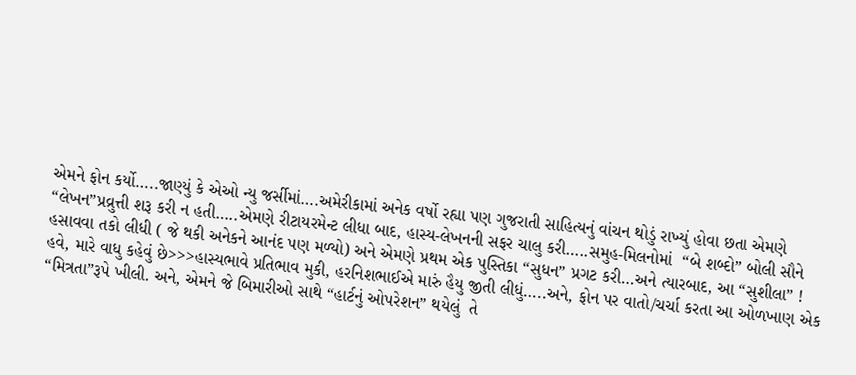એમને ફોન કર્યો…..જાણ્યું કે એઓ ન્યુ જર્સીમાં….અમેરીકામાં અનેક વર્ષો રહ્યા પણ ગુજરાતી સાહિત્યનું વાંચન થોડું રાખ્યું હોવા છતા એમણે “લેખન”પ્રવ્રુત્તી શરૂ કરી ન હતી…..એમણે રીટાયરમેન્ટ લીધા બાદ, હાસ્ય-લેખનની સફર ચાલુ કરી…..સમુહ-મિલનોમાં  “બે શબ્દો” બોલી સૌને હસાવવા તકો લીધી ( જે થકી અનેકને આનંદ પણ મળ્યો) અને એમણે પ્રથમ એક પુસ્તિકા “સુધન” પ્રગટ કરી…અને ત્યારબાદ, આ “સુશીલા” !
હવે, મારે વાધુ કહેવું છે>>>હાસ્યભાવે પ્રતિભાવ મુકી, હરનિશભાઈએ મારું હૈયુ જીતી લીધું…..અને, ફોન પર વાતો/ચર્ચા કરતા આ ઓળખાણ એક “મિત્રતા”રૂપે ખીલી. અને, એમને જે બિમારીઓ સાથે “હાર્ટનું ઓપરેશન” થયેલું  તે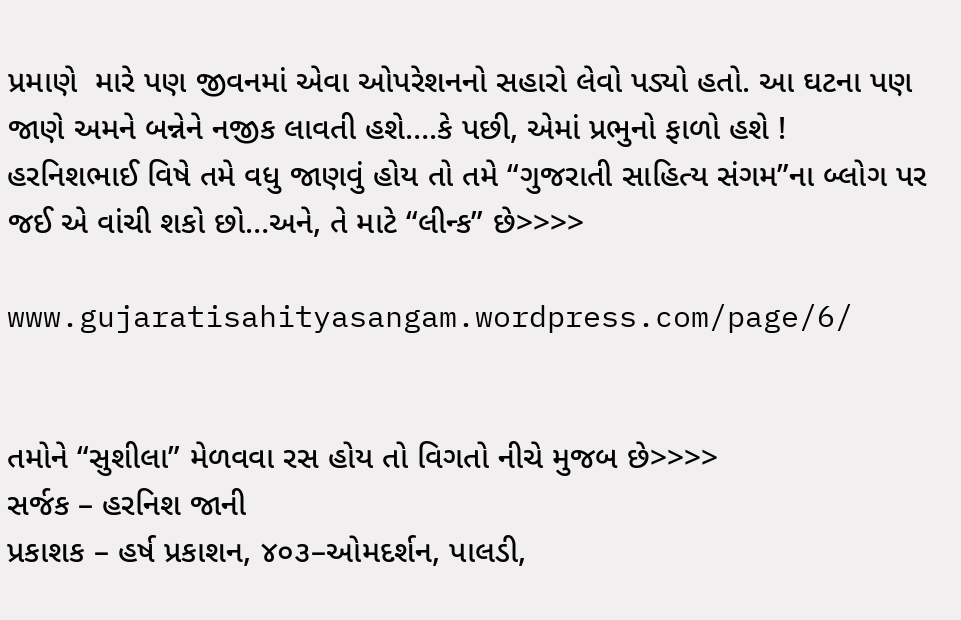પ્રમાણે  મારે પણ જીવનમાં એવા ઓપરેશનનો સહારો લેવો પડ્યો હતો. આ ઘટના પણ જાણે અમને બન્નેને નજીક લાવતી હશે….કે પછી, એમાં પ્રભુનો ફાળો હશે !
હરનિશભાઈ વિષે તમે વધુ જાણવું હોય તો તમે “ગુજરાતી સાહિત્ય સંગમ”ના બ્લોગ પર જઈ એ વાંચી શકો છો…અને, તે માટે “લીન્ક” છે>>>>

www.gujaratisahityasangam.wordpress.com/page/6/


તમોને “સુશીલા” મેળવવા રસ હોય તો વિગતો નીચે મુજબ છે>>>>
સર્જક – હરનિશ જાની
પ્રકાશક – હર્ષ પ્રકાશન, ૪૦૩–ઓમદર્શન, પાલડી,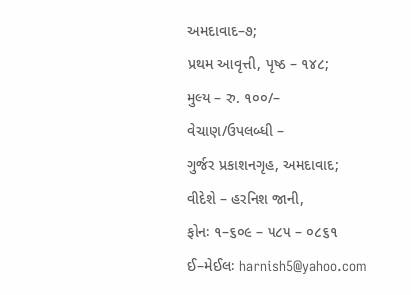અમદાવાદ–૭;
પ્રથમ આવૃત્તી, પૃષ્ઠ – ૧૪૮;
મુલ્ય – રુ. ૧૦૦/–
વેચાણ/ઉપલબ્ધી –
ગુર્જર પ્રકાશનગૃહ, અમદાવાદ;
વીદેશે – હરનિશ જાની,
ફોનઃ ૧–૬૦૯ – ૫૮૫ – ૦૮૬૧
ઈ–મેઈલઃ harnish5@yahoo.com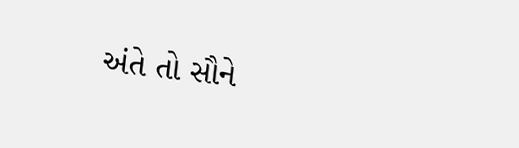અંતે તો સૌને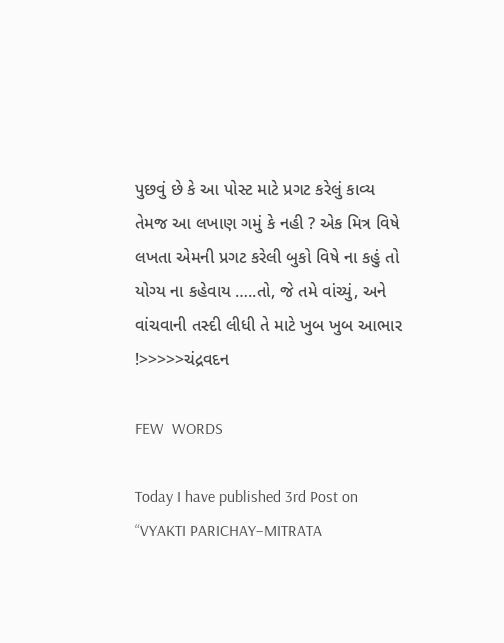પુછવું છે કે આ પોસ્ટ માટે પ્રગટ કરેલું કાવ્ય  તેમજ આ લખાણ ગમું કે નહી ? એક મિત્ર વિષે લખતા એમની પ્રગટ કરેલી બુકો વિષે ના કહું તો યોગ્ય ના કહેવાય …..તો, જે તમે વાંચ્યું, અને વાંચવાની તસ્દી લીધી તે માટે ખુબ ખુબ આભાર !>>>>>ચંદ્રવદન

FEW  WORDS

Today I have published 3rd Post on “VYAKTI PARICHAY–MITRATA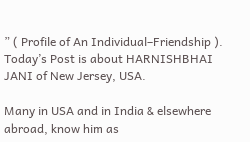” ( Profile of An Individual–Friendship ). Today’s Post is about HARNISHBHAI JANI of New Jersey, USA.

Many in USA and in India & elsewhere abroad, know him as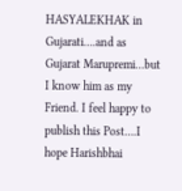HASYALEKHAK in Gujarati….and as Gujarat Marupremi…but I know him as my Friend. I feel happy to publish this Post….I hope Harishbhai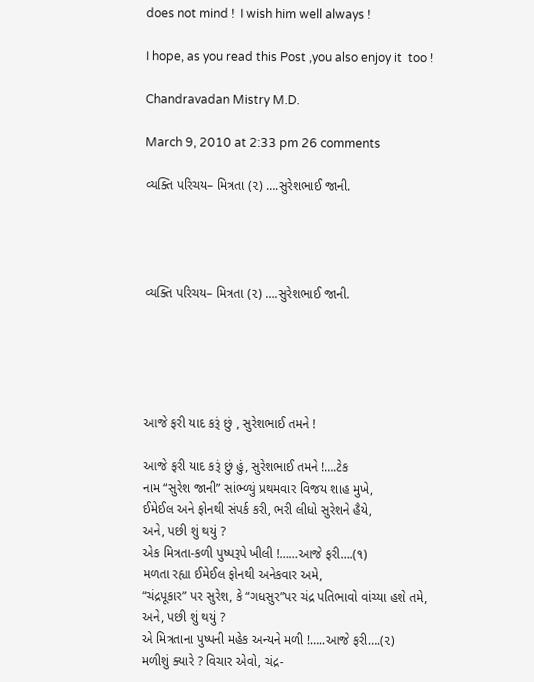does not mind !  I wish him well always !

I hope, as you read this Post ,you also enjoy it  too !

Chandravadan Mistry M.D.

March 9, 2010 at 2:33 pm 26 comments

વ્યક્તિ પરિચય– મિત્રતા (૨) ….સુરેશભાઈ જાની.




વ્યક્તિ પરિચય– મિત્રતા (૨) ….સુરેશભાઈ જાની.





આજે ફરી યાદ કરૂં છું , સુરેશભાઈ તમને !

આજે ફરી યાદ કરૂં છું હું, સુરેશભાઈ તમને !….ટેક
નામ “સુરેશ જાની” સાંભ્ળ્યું પ્રથમવાર વિજય શાહ મુખે,
ઈમેઈલ અને ફોનથી સંપર્ક કરી, ભરી લીધો સુરેશને હૈયે,
અને, પછી શું થયું ?
એક મિત્રતા-કળી પુષ્પરૂપે ખીલી !……આજે ફરી….(૧)
મળતા રહ્યા ઈમેઈલ ફોનથી અનેકવાર અમે,
“ચંદ્રપૂકાર” પર સુરેશ, કે “ગધસુર”પર ચંદ્ર પતિભાવો વાંચ્યા હશે તમે,
અને, પછી શું થયું ?
એ મિત્રતાના પુષ્પની મહેક અન્યને મળી !…..આજે ફરી….(૨)
મળીશું ક્યારે ? વિચાર એવો, ચંદ્ર-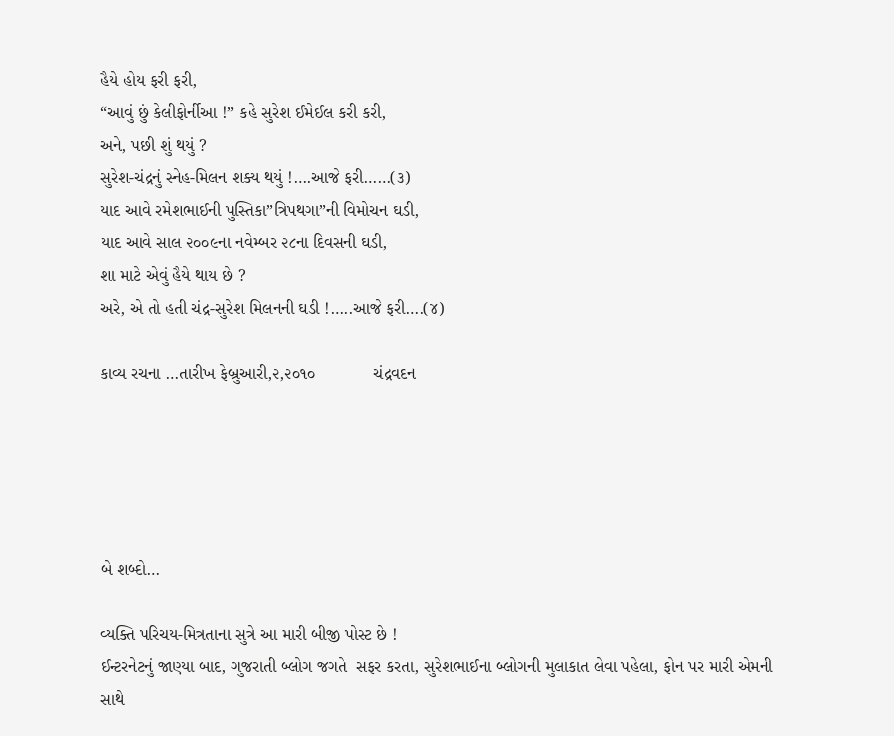હૈયે હોય ફરી ફરી,
“આવું છું કેલીફોર્નીઆ !” કહે સુરેશ ઈમેઈલ કરી કરી,
અને, પછી શું થયું ?
સુરેશ-ચંદ્રનું સ્નેહ-મિલન શક્ય થયું !….આજે ફરી……(૩)
યાદ આવે રમેશભાઈની પુસ્તિકા”ત્રિપથગા”ની વિમોચન ઘડી,
યાદ આવે સાલ ૨૦૦૯ના નવેમ્બર ૨૮ના દિવસની ઘડી,
શા માટે એવું હૈયે થાય છે ?
અરે, એ તો હતી ચંદ્ર-સુરેશ મિલનની ઘડી !…..આજે ફરી….(૪)

કાવ્ય રચના …તારીખ ફેબ્રુઆરી,૨,૨૦૧૦            ચંદ્રવદન





બે શબ્દો…

વ્યક્તિ પરિચય-મિત્રતાના સુત્રે આ મારી બીજી પોસ્ટ છે !
ઈન્ટરનેટનું જાણ્યા બાદ, ગુજરાતી બ્લોગ જગતે  સફર કરતા, સુરેશભાઈના બ્લોગની મુલાકાત લેવા પહેલા, ફોન પર મારી એમની સાથે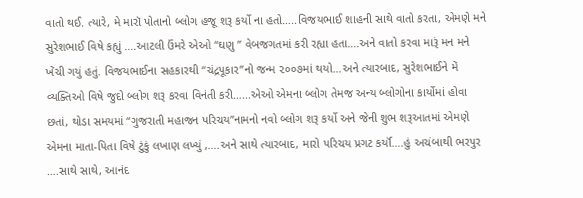વાતો થઈ. ત્યારે, મે મારૉ પોતાનો બ્લોગ હજૂ શરૂ કર્યો ના હતો…..વિજયભાઈ શાહની સાથે વાતો કરતા, એમણે મને સુરેશભાઈ વિષે કહ્યું ….આટલી ઉંમરે એઓ “ઘણુ ” વેબજગતમાં કરી રહ્યા હતા….અને વાતો કરવા મારૂં મન મને ખેંચી ગયું હતું. વિજયભાઈના સહકારથી “ચંદ્રપૂકાર”નો જન્મ ૨૦૦૭માં થયો…અને ત્યારબાદ, સુરેશભાઈને મેં વ્યક્તિઓ વિષે જુદો બ્લોગ શરૂ કરવા વિનંતી કરી…...એઓ એમના બ્લોગ તેમજ અન્ય બ્લોગોના કાર્યોમાં હોવા છતાં, થોડા સમયમાં “ગુજરાતી મહાજન પરિચય”નામનો નવો બ્લોગ શરૂ કર્યો અને જેની શુભ શરૂઆતમાં એમણે એમના માતા-પિતા વિષે ટુંકું લખાણ લખ્યું ,….અને સાથે ત્યારબાદ, મારો પરિચય પ્રગટ કર્યૉ….હું અચંબાથી ભરપુર ….સાથે સાથે, આનંદ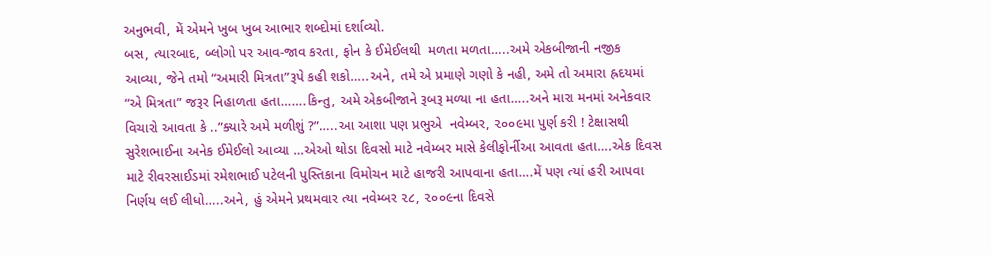અનુભવી, મેં એમને ખુબ ખુબ આભાર શબ્દોમાં દર્શાવ્યો.
બસ, ત્યારબાદ, બ્લોગો પર આવ-જાવ કરતા, ફોન કે ઈમેઈલથી  મળતા મળતા…..અમે એકબીજાની નજીક આવ્યા, જેને તમો “અમારી મિત્રતા”રૂપે કહી શકો…..અને, તમે એ પ્રમાણે ગણો કે નહી, અમે તો અમારા હ્રદયમાં “એ મિત્રતા” જરૂર નિહાળતા હતા…….કિન્તુ, અમે એકબીજાને રૂબરૂ મળ્યા ના હતા…..અને મારા મનમાં અનેકવાર વિચારો આવતા કે ..”ક્યારે અમે મળીશું ?”…..આ આશા પણ પ્રભુએ  નવેમ્બર, ૨૦૦૯મા પુર્ણ કરી ! ટેક્ષાસથી સુરેશભાઈના અનેક ઈમેઈલો આવ્યા …એઓ થોડા દિવસો માટે નવેમ્બર માસે કેલીફોર્નીઆ આવતા હતા….એક દિવસ માટે રીવરસાઈડમાં રમેશભાઈ પટેલની પુસ્તિકાના વિમોચન માટે હાજરી આપવાના હતા….મેં પણ ત્યાં હરી આપવા નિર્ણય લઈ લીધો…..અને, હું એમને પ્રથમવાર ત્યા નવેમ્બર ૨૮, ૨૦૦૯ના દિવસે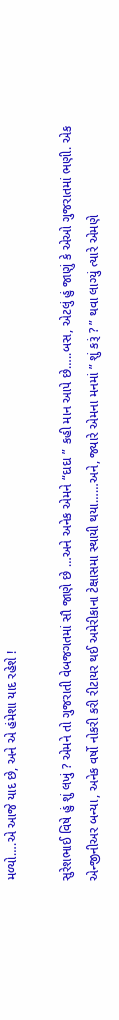મળ્યો….એ આજે યાદ છે, અને એ હંમેશા યાદ રહેશે !

સુરેશભાઈ વિષે હું શું લખું ? એમને તો ગુજરાતી વેબજગતમાં સૌ જાણે છે …અને અનેક એમને “દાદા ” કહી માન આપે છે…..બસ, એટલું હું જાણું કે એઓ ગુજરાતમાં ભણી. એક એન્જીનીઅર બન્યા, અનેક વર્ષો નોકરી કરી રીટાયર થઈ અમેરીકાના ટેક્ષાસમા સ્થાયી થયા……અને, જ્યારે એમના મનમાં ” શું કરૂં ? ” થવા લાગ્યું ત્યારે એમણે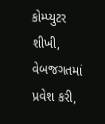કોમ્પ્યુટર શીખી, વેબજગતમાં પ્રવેશ કરી,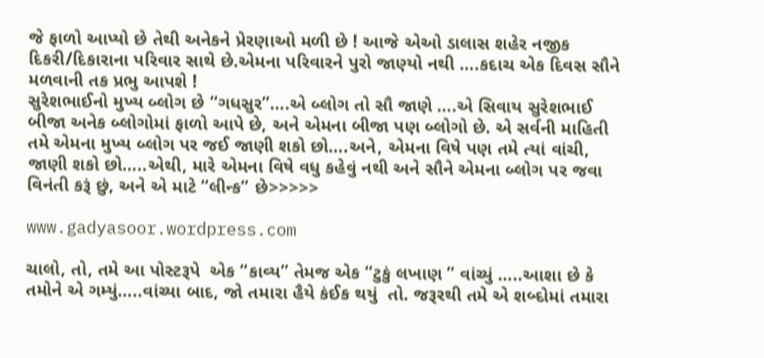જે ફાળો આપ્યો છે તેથી અનેકને પ્રેરણાઓ મળી છે ! આજે એઓ ડાલાસ શહેર નજીક દિકરી/દિકારાના પરિવાર સાથે છે.એમના પરિવારને પુરો જાણ્યો નથી ….કદાચ એક દિવસ સૌને મળવાની તક પ્રભુ આપશે !
સુરેશભાઈનો મુખ્ય બ્લોગ છે “ગધસુર”….એ બ્લોગ તો સૌ જાણે ….એ સિવાય સુરેશભાઈ બીજા અનેક બ્લોગોમાં ફાળો આપે છે, અને એમના બીજા પણ બ્લોગો છે. એ સર્વની માહિતી તમે એમના મુખ્ય બ્લોગ પર જઈ જાણી શકો છો….અને, એમના વિષે પણ તમે ત્યાં વાંચી, જાણી શકો છો…..એથી, મારે એમના વિષે વધુ કહેવું નથી અને સૌને એમના બ્લોગ પર જવા વિનંતી કરૂં છું, અને એ માટે “લીન્ક” છે>>>>>

www.gadyasoor.wordpress.com

ચાલો, તો, તમે આ પોસ્ટરૂપે  એક “કાવ્ય” તેમજ એક “ટુકું લખાણ ” વાંચ્યું …..આશા છે કે તમોને એ ગમ્યું…..વાંચ્યા બાદ, જો તમારા હૈયે કંઈક થયું  તો. જરૂરથી તમે એ શબ્દોમાં તમારા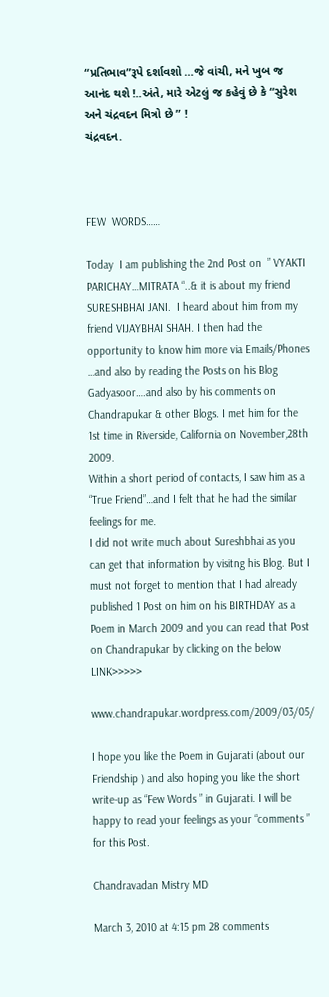“પ્રતિભાવ”રૂપે દર્શાવશો …જે વાંચી, મને ખુબ જ આનંદ થશે !..અંતે, મારે એટલું જ કહેવું છે કે “સુરેશ અને ચંદ્રવદન મિત્રો છે ” !
ચંદ્રવદન.



FEW  WORDS……

Today  I am publishing the 2nd Post on  ” VYAKTI PARICHAY…MITRATA “..& it is about my friend SURESHBHAI JANI.  I heard about him from my friend VIJAYBHAI SHAH. I then had the opportunity to know him more via Emails/Phones …and also by reading the Posts on his Blog Gadyasoor….and also by his comments on Chandrapukar & other Blogs. I met him for the 1st time in Riverside, California on November,28th 2009.
Within a short period of contacts, I saw him as a “True Friend”…and I felt that he had the similar feelings for me.
I did not write much about Sureshbhai as you can get that information by visitng his Blog. But I must not forget to mention that I had already published 1 Post on him on his BIRTHDAY as a Poem in March 2009 and you can read that Post on Chandrapukar by clicking on the below LINK>>>>>

www.chandrapukar.wordpress.com/2009/03/05/

I hope you like the Poem in Gujarati (about our Friendship ) and also hoping you like the short write-up as “Few Words ” in Gujarati. I will be happy to read your feelings as your “comments ” for this Post.

Chandravadan Mistry MD

March 3, 2010 at 4:15 pm 28 comments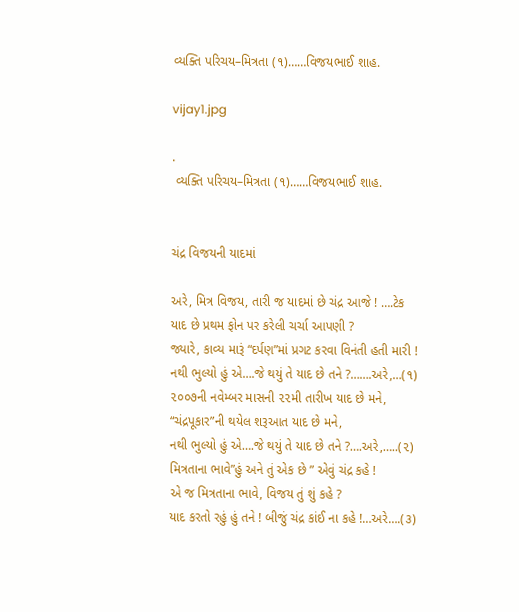વ્યક્તિ પરિચય–મિત્રતા (૧)……વિજયભાઈ શાહ.

vijay1.jpg

.
 વ્યક્તિ પરિચય–મિત્રતા (૧)……વિજયભાઈ શાહ.


ચંદ્ર વિજયની યાદમાં

અરે, મિત્ર વિજય, તારી જ યાદમાં છે ચંદ્ર આજે ! ….ટેક
યાદ છે પ્રથમ ફોન પર કરેલી ચર્ચા આપણી ?
જ્યારે, કાવ્ય મારૂં “દર્પણ”માં પ્રગટ કરવા વિનંતી હતી મારી !
નથી ભુલ્યો હું એ….જે થયું તે યાદ છે તને ?…….અરે,…(૧)
૨૦૦૭ની નવેમ્બર માસની ૨૨મી તારીખ યાદ છે મને,
“ચંદ્રપૂકાર”ની થયેલ શરૂઆત યાદ છે મને,
નથી ભુલ્યો હું એ….જે થયું તે યાદ છે તને ?….અરે,…..(૨)
મિત્રતાના ભાવે”હું અને તું એક છે ” એવું ચંદ્ર કહે !
એ જ મિત્રતાના ભાવે, વિજય તું શું કહે ?
યાદ કરતો રહું હું તને ! બીજું ચંદ્ર કાંઈ ના કહે !…અરે….(૩)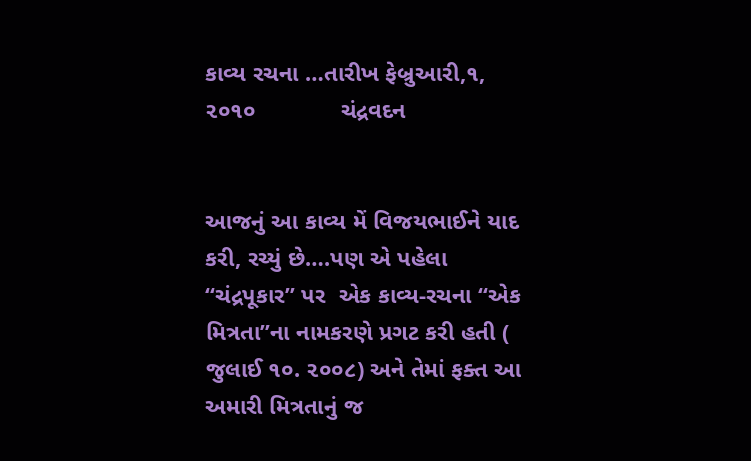કાવ્ય રચના …તારીખ ફેબ્રુઆરી,૧, ૨૦૧૦             ચંદ્રવદન


આજનું આ કાવ્ય મેં વિજયભાઈને યાદ કરી, રચ્યું છે….પણ એ પહેલા “ચંદ્રપૂકાર” પર  એક કાવ્ય-રચના “એક મિત્રતા”ના નામકરણે પ્રગટ કરી હતી ( જુલાઈ ૧૦. ૨૦૦૮) અને તેમાં ફક્ત આ અમારી મિત્રતાનું જ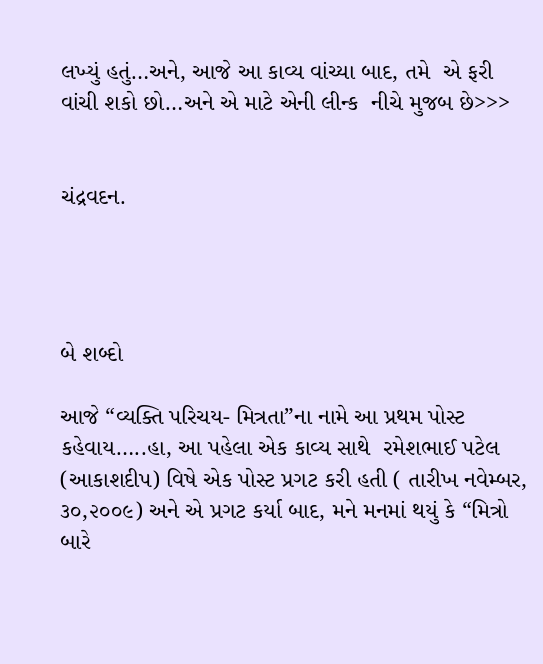લખ્યું હતું…અને, આજે આ કાવ્ય વાંચ્યા બાદ, તમે  એ ફરી વાંચી શકો છો…અને એ માટે એની લીન્ક  નીચે મુજબ છે>>>


ચંદ્રવદન.




બે શબ્દો

આજે “વ્યક્તિ પરિચય- મિત્રતા”ના નામે આ પ્રથમ પોસ્ટ કહેવાય…..હા, આ પહેલા એક કાવ્ય સાથે  રમેશભાઈ પટેલ (આકાશદીપ) વિષે એક પોસ્ટ પ્રગટ કરી હતી ( તારીખ નવેમ્બર, ૩૦,૨૦૦૯) અને એ પ્રગટ કર્યા બાદ, મને મનમાં થયું કે “મિત્રો બારે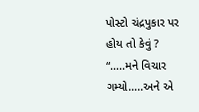પોસ્ટો ચંદ્રપુકાર પર  હોય તો કેવું ? “…..મને વિચાર ગમ્યો…..અને એ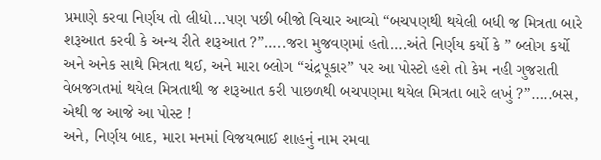પ્રમાણે કરવા નિર્ણય તો લીધો…પણ પછી બીજો વિચાર આવ્યો “બચપણથી થયેલી બધી જ મિત્રતા બારે શરૂઆત કરવી કે અન્ય રીતે શરૂઆત ?”…..જરા મુજવણમાં હતો….અંતે નિર્ણય કર્યો કે ” બ્લોગ કર્યો અને અનેક સાથે મિત્રતા થઈ, અને મારા બ્લોગ “ચંદ્રપૂકાર” પર આ પોસ્ટો હશે તો કેમ નહી ગુજરાતી વેબજગતમાં થયેલ મિત્રતાથી જ શરૂઆત કરી પાછળથી બચપણમા થયેલ મિત્રતા બારે લખું ?”…..બસ, એથી જ આજે આ પોસ્ટ !
અને, નિર્ણય બાદ, મારા મનમાં વિજયભાઈ શાહનું નામ રમવા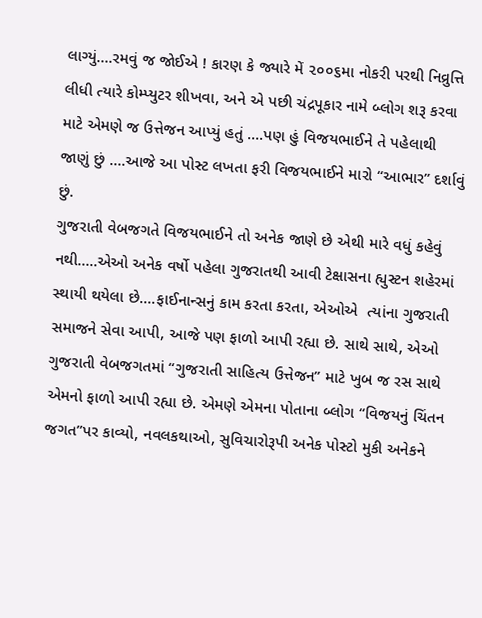લાગ્યું….રમવું જ જોઈએ ! કારણ કે જ્યારે મેં ૨૦૦૬મા નોકરી પરથી નિવ્રુત્તિ લીધી ત્યારે કોમ્પ્યુટર શીખવા, અને એ પછી ચંદ્રપૂકાર નામે બ્લોગ શરૂ કરવા માટે એમણે જ ઉત્તેજન આપ્યું હતું ….પણ હું વિજયભાઈને તે પહેલાથી જાણું છું ….આજે આ પોસ્ટ લખતા ફરી વિજયભાઈને મારો “આભાર” દર્શાવું છું.
ગુજરાતી વેબજગતે વિજયભાઈને તો અનેક જાણે છે એથી મારે વધું કહેવું નથી…..એઓ અનેક વર્ષો પહેલા ગુજરાતથી આવી ટેક્ષાસના હ્યુસ્ટન શહેરમાં સ્થાયી થયેલા છે….ફાઈનાન્સનું કામ કરતા કરતા, એઓએ  ત્યાંના ગુજરાતી સમાજને સેવા આપી, આજે પણ ફાળો આપી રહ્યા છે. સાથે સાથે, એઓ ગુજરાતી વેબજગતમાં “ગુજરાતી સાહિત્ય ઉત્તેજન” માટે ખુબ જ રસ સાથે એમનો ફાળો આપી રહ્યા છે. એમણે એમના પોતાના બ્લોગ “વિજયનું ચિંતન જગત”પર કાવ્યો, નવલકથાઓ, સુવિચારોરૂપી અનેક પોસ્ટો મુકી અનેકને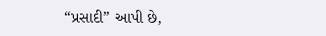“પ્રસાદી” આપી છે,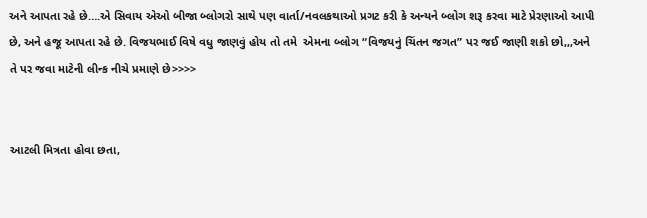અને આપતા રહે છે….એ સિવાય એઓ બીજા બ્લોગરો સાથે પણ વાર્તા/નવલકથાઓ પ્રગટ કરી કે અન્યને બ્લોગ શરૂ કરવા માટે પ્રેરણાઓ આપી છે, અને હજૂ આપતા રહે છે. વિજયભાઈ વિષે વધુ જાણવું હોય તો તમે  એમના બ્લોગ “વિજયનું ચિંતન જગત” પર જઈ જાણી શકો છો,,,અને તે પર જવા માટેની લીન્ક નીચે પ્રમાણે છે>>>>


આટલી મિત્રતા હોવા છતા,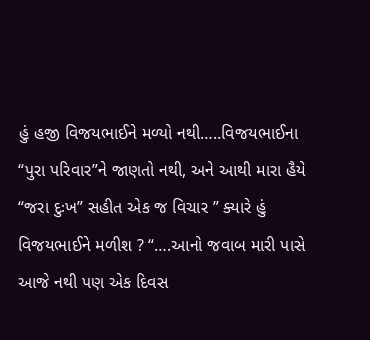હું હજી વિજયભાઈને મળ્યો નથી…..વિજયભાઈના “પુરા પરિવાર”ને જાણતો નથી, અને આથી મારા હૈયે “જરા દુઃખ” સહીત એક જ વિચાર ” ક્યારે હું વિજયભાઈને મળીશ ? “….આનો જવાબ મારી પાસે આજે નથી પણ એક દિવસ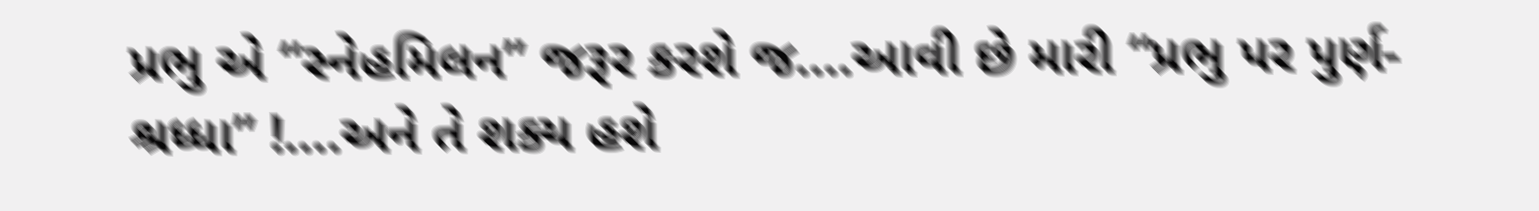પ્રભુ એ “સ્નેહમિલન” જરૂર કરશે જ….આવી છે મારી “પ્રભુ પર પુર્ણ-શ્રધ્ધા” !….અને તે શક્ય હશે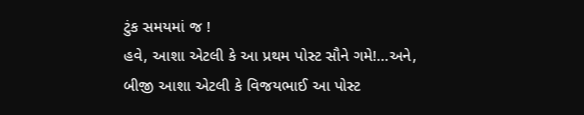ટુંક સમયમાં જ !
હવે, આશા એટલી કે આ પ્રથમ પોસ્ટ સૌને ગમે!…અને, બીજી આશા એટલી કે વિજયભાઈ આ પોસ્ટ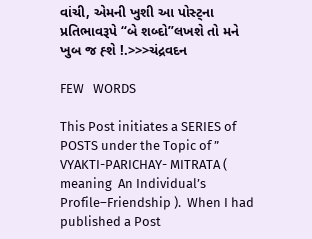વાંચી, એમની ખુશી આ પોસ્ટ્ના પ્રતિભાવરૂપે “બે શબ્દો”લખશે તો મને ખુબ જ હ્શે !.>>>ચંદ્રવદન

FEW   WORDS

This Post initiates a SERIES of POSTS under the Topic of ” VYAKTI-PARICHAY- MITRATA ( meaning  An Individual’s Profile–Friendship ).  When I had published a Post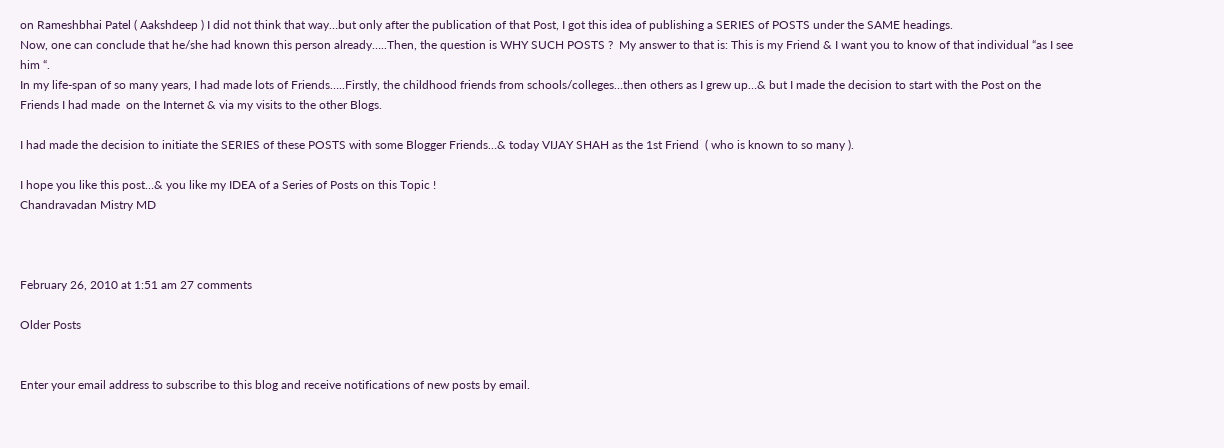on Rameshbhai Patel ( Aakshdeep ) I did not think that way…but only after the publication of that Post, I got this idea of publishing a SERIES of POSTS under the SAME headings.
Now, one can conclude that he/she had known this person already…..Then, the question is WHY SUCH POSTS ?  My answer to that is: This is my Friend & I want you to know of that individual “as I see him “.
In my life-span of so many years, I had made lots of Friends…..Firstly, the childhood friends from schools/colleges…then others as I grew up…& but I made the decision to start with the Post on the Friends I had made  on the Internet & via my visits to the other Blogs.

I had made the decision to initiate the SERIES of these POSTS with some Blogger Friends…& today VIJAY SHAH as the 1st Friend  ( who is known to so many ).

I hope you like this post…& you like my IDEA of a Series of Posts on this Topic !
Chandravadan Mistry MD



February 26, 2010 at 1:51 am 27 comments

Older Posts


Enter your email address to subscribe to this blog and receive notifications of new posts by email.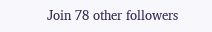Join 78 other followers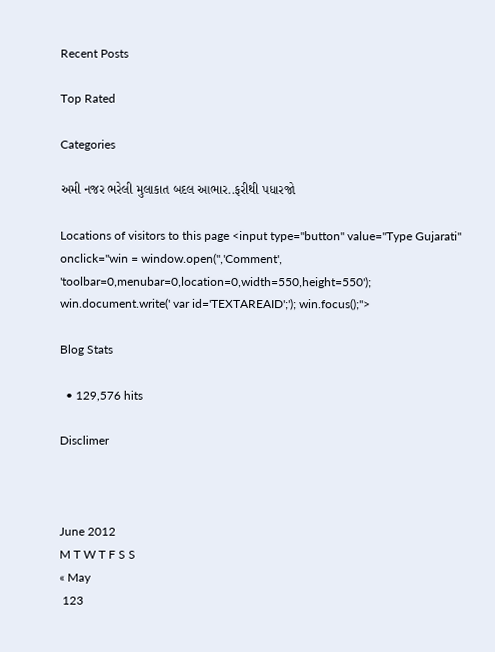Recent Posts

Top Rated

Categories

અમી નજર ભરેલી મુલાકાત બદલ આભાર..ફરીથી પધારજો

Locations of visitors to this page <input type="button" value="Type Gujarati" onclick="win = window.open('','Comment', 'toolbar=0,menubar=0,location=0,width=550,height=550'); win.document.write(' var id='TEXTAREAID';'); win.focus();">

Blog Stats

  • 129,576 hits

Disclimer



June 2012
M T W T F S S
« May
 123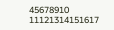45678910
11121314151617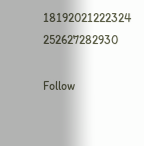18192021222324
252627282930

Follow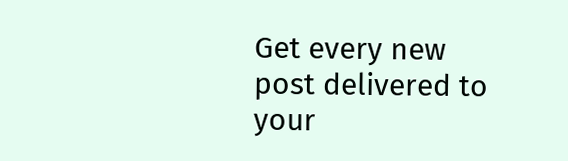Get every new post delivered to your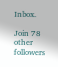Inbox.

Join 78 other followers